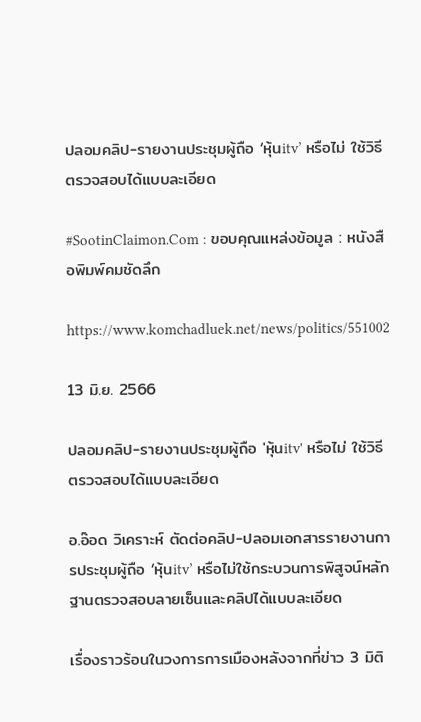ปลอมคลิป-รายงานประชุมผู้ถือ ‘หุ้นitv’ หรือไม่ ใช้วิธีตรวจสอบได้แบบละเอียด

#SootinClaimon.Com : ขอบคุณแหล่งข้อมูล : หนังสือพิมพ์คมชัดลึก

https://www.komchadluek.net/news/politics/551002

13 มิ.ย. 2566

ปลอมคลิป-รายงานประชุมผู้ถือ 'หุ้นitv' หรือไม่ ใช้วิธีตรวจสอบได้แบบละเอียด

อ.อ๊อด วิเคราะห์ ตัดต่อคลิป-ปลอมเอกสารรายงานการประชุมผู้ถือ ‘หุ้นitv’ หรือไม่ใช้กระบวนการพิสูจน์หลักฐานตรวจสอบลายเซ็นและคลิปได้แบบละเอียด

เรื่องราวร้อนในวงการการเมืองหลังจากที่ข่าว 3 มิติ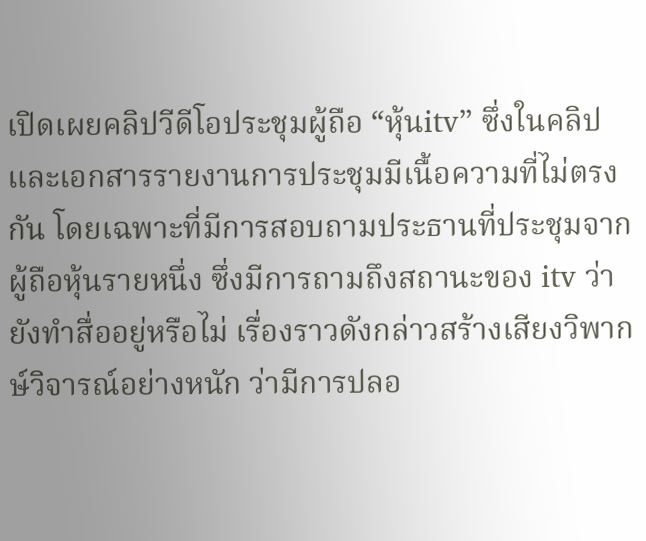เปิดเผยคลิปวีดีโอประชุมผู้ถือ “หุ้นitv” ซึ่งในคลิปและเอกสารรายงานการประชุมมีเนื้อความที่ไม่ตรงกัน โดยเฉพาะที่มีการสอบถามประธานที่ประชุมจากผู้ถือหุ้นรายหนึ่ง ซึ่งมีการถามถึงสถานะของ itv ว่ายังทำสื่ออยู่หรือไม่ เรื่องราวดังกล่าวสร้างเสียงวิพากษ์วิจารณ์อย่างหนัก ว่ามีการปลอ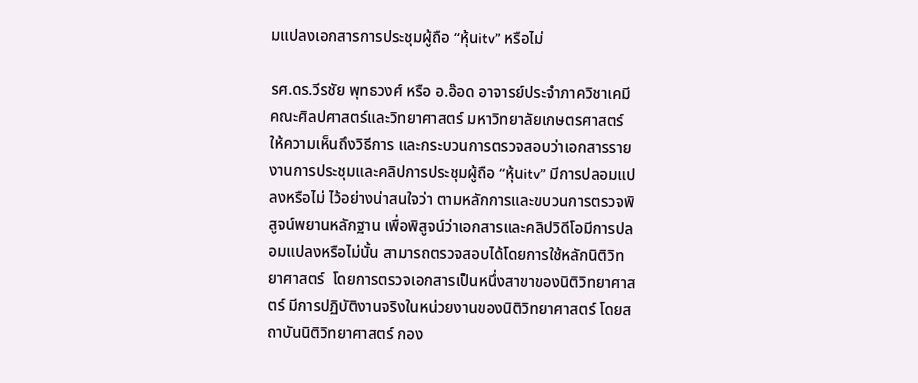มแปลงเอกสารการประชุมผู้ถือ “หุ้นitv” หรือไม่

รศ.ดร.วีรชัย พุทธวงศ์ หรือ อ.อ๊อด อาจารย์ประจำภาควิชาเคมี คณะศิลปศาสตร์และวิทยาศาสตร์ มหาวิทยาลัยเกษตรศาสตร์ ให้ความเห็นถึงวิธีการ และกระบวนการตรวจสอบว่าเอกสารรายงานการประชุมและคลิปการประชุมผู้ถือ “หุ้นitv” มีการปลอมแปลงหรือไม่ ไว้อย่างน่าสนใจว่า ตามหลักการและขบวนการตรวจพิสูจน์พยานหลักฐาน เพื่อพิสูจน์ว่าเอกสารและคลิปวิดีโอมีการปลอมแปลงหรือไม่นั้น สามารถตรวจสอบได้โดยการใช้หลักนิติวิทยาศาสตร์  โดยการตรวจเอกสารเป็นหนึ่งสาขาของนิติวิทยาศาสตร์ มีการปฏิบัติงานจริงในหน่วยงานของนิติวิทยาศาสตร์ โดยสถาบันนิติวิทยาศาสตร์ กอง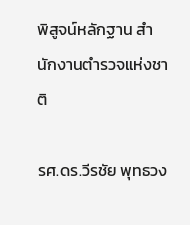พิสูจน์หลักฐาน สำนักงานตำรวจแห่งชาติ

รศ.ดร.วีรชัย พุทธวง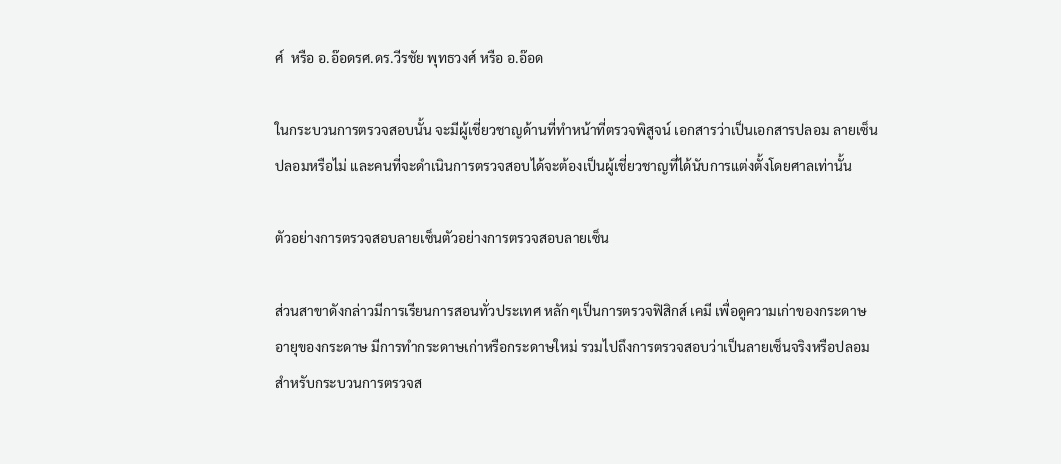ศ์  หรือ อ.อ๊อดรศ.ดร.วีรชัย พุทธวงศ์ หรือ อ.อ๊อด

ในกระบวนการตรวจสอบนั้น จะมีผู้เชี่ยวชาญด้านที่ทำหน้าที่ตรวจพิสูจน์ เอกสารว่าเป็นเอกสารปลอม ลายเซ็นปลอมหรือไม่ และคนที่จะดำเนินการตรวจสอบได้จะต้องเป็นผู้เชี่ยวชาญที่ได้นับการแต่งตั้งโดยศาลเท่านั้น

ตัวอย่างการตรวจสอบลายเซ็นตัวอย่างการตรวจสอบลายเซ็น

ส่วนสาขาดังกล่าวมีการเรียนการสอนทั่วประเทศ หลักๆเป็นการตรวจฟิสิกส์ เคมี เพื่อดูความเก่าของกระดาษ อายุของกระดาษ มีการทำกระดาษเก่าหรือกระดาษใหม่ รวมไปถึงการตรวจสอบว่าเป็นลายเซ็นจริงหรือปลอม สำหรับกระบวนการตรวจส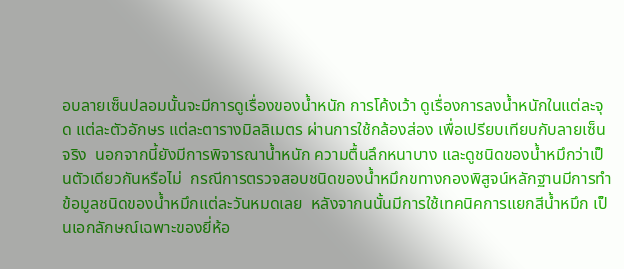อบลายเซ็นปลอมนั้นจะมีการดูเรื่องของน้ำหนัก การโค้งเว้า ดูเรื่องการลงน้ำหนักในแต่ละจุด แต่ละตัวอักษร แต่ละตารางมิลลิเมตร ผ่านการใช้กล้องส่อง เพื่อเปรียบเทียบกับลายเซ็นจริง  นอกจากนี้ยังมีการพิจารณาน้ำหนัก ความตื้นลึกหนาบาง และดูชนิดของน้ำหมึกว่าเป็นตัวเดียวกันหรือไม่  กรณีการตรวจสอบชนิดของน้ำหมึกขทางกองพิสูจน์หลักฐานมีการทำข้อมูลชนิดของน้ำหมึกแต่ละวันหมดเลย  หลังจากนนั้นมีการใช้เทคนิคการแยกสีน้ำหมึก เป็นเอกลักษณ์เฉพาะของยี่ห้อ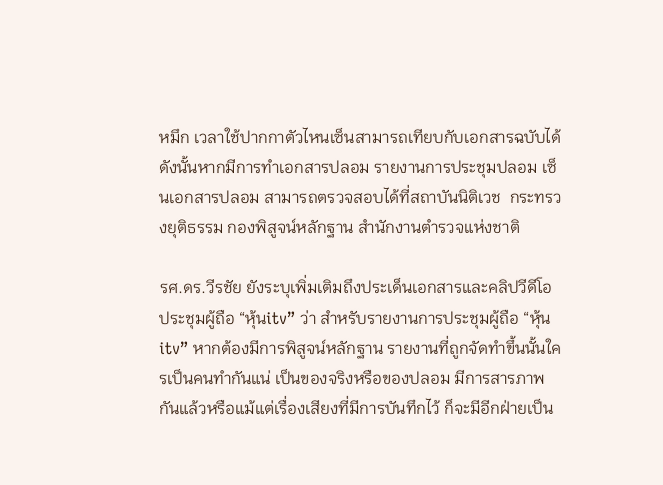หมึก เวลาใช้ปากกาตัวไหนเซ็นสามารถเทียบกับเอกสารฉบับได้ ดังนั้นหากมีการทำเอกสารปลอม รายงานการประชุมปลอม เซ็นเอกสารปลอม สามารถตรวจสอบได้ที่สถาบันนิติเวช  กระทรวงยุติธรรม กองพิสูจน์หลักฐาน สำนักงานตำรวจแห่งชาติ

รศ.ดร.วีรชัย ยังระบุเพิ่มเติมถึงประเด็นเอกสารและคลิปวีดีโอประชุมผู้ถือ “หุ้นitv” ว่า สำหรับรายงานการประชุมผู้ถือ “หุ้นitv” หากต้องมีการพิสูจน์หลักฐาน รายงานที่ถูกจัดทำขึ้นนั้นใครเป็นคนทำกันแน่ เป็นของจริงหรือของปลอม มีการสารภาพกันแล้วหรือแม้แต่เรื่องเสียงที่มีการบันทึกไว้ ก็จะมีอีกฝ่ายเป็น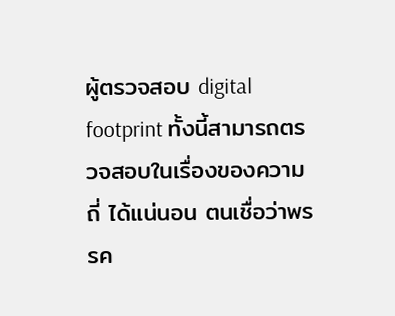ผู้ตรวจสอบ digital footprint ทั้งนี้สามารถตรวจสอบในเรื่องของความถี่ ได้แน่นอน ตนเชื่อว่าพรรค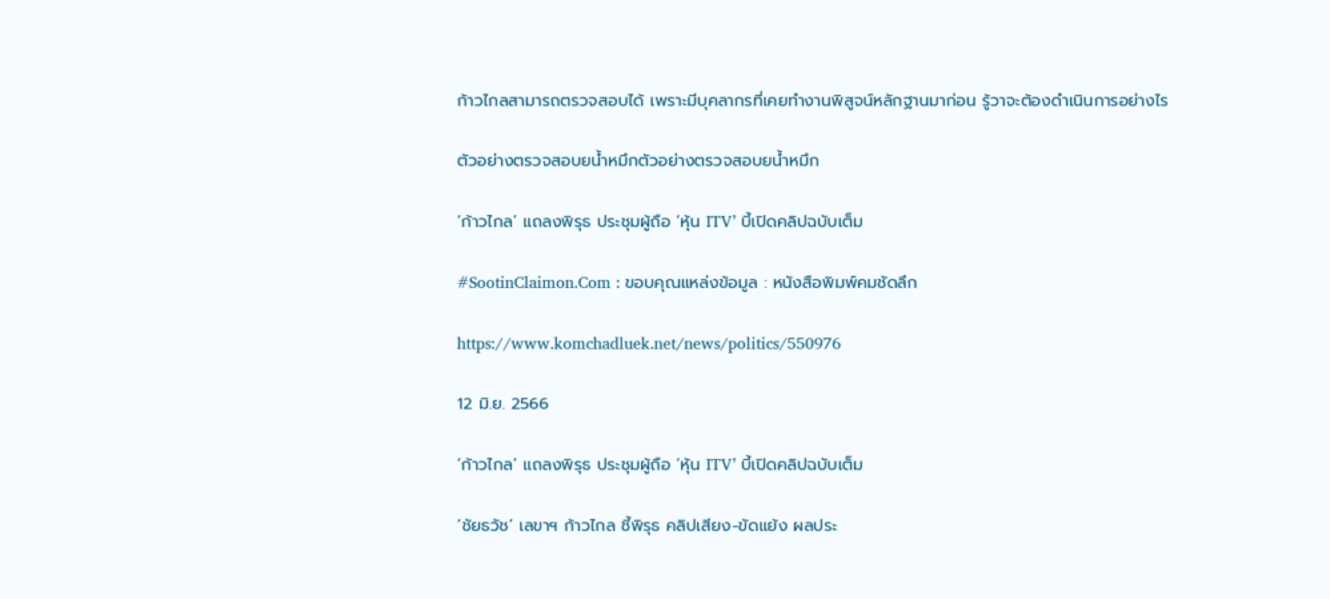ก้าวไกลสามารถตรวจสอบได้ เพราะมีบุคลากรที่เคยทำงานพิสูจน์หลักฐานมาก่อน รู้วาจะต้องดำเนินการอย่างไร

ตัวอย่างตรวจสอบยน้ำหมึกตัวอย่างตรวจสอบยน้ำหมึก

‘ก้าวไกล’ แถลงพิรุธ ประชุมผู้ถือ ‘หุ้น ITV’ บี้เปิดคลิปฉบับเต็ม

#SootinClaimon.Com : ขอบคุณแหล่งข้อมูล : หนังสือพิมพ์คมชัดลึก

https://www.komchadluek.net/news/politics/550976

12 มิ.ย. 2566

‘ก้าวไกล’ แถลงพิรุธ ประชุมผู้ถือ ‘หุ้น ITV’ บี้เปิดคลิปฉบับเต็ม

‘ชัยธวัช’ เลขาฯ ก้าวไกล ชี้พิรุธ คลิปเสียง-ขัดแย้ง ผลประ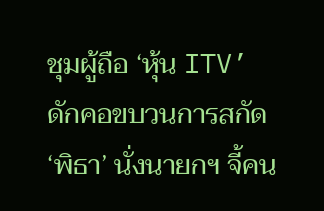ชุมผู้ถือ ‘หุ้น ITV’ ดักคอขบวนการสกัด ‘พิธา’ นั่งนายกฯ จี้คน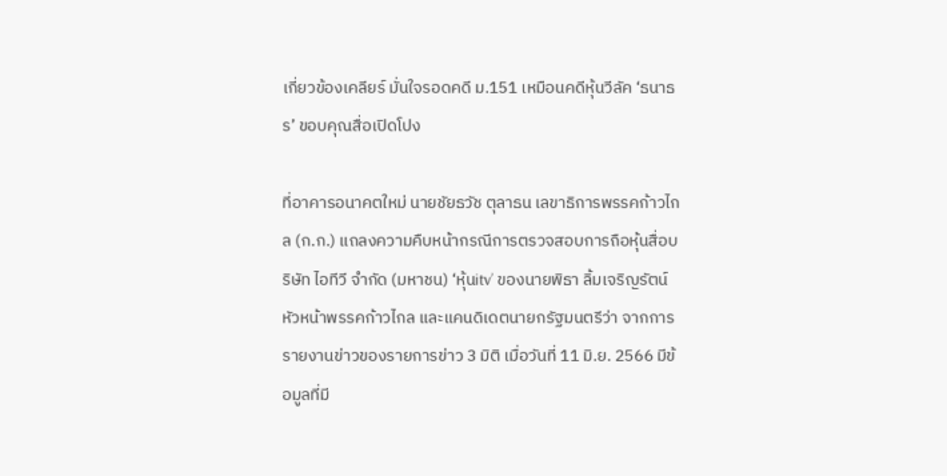เกี่ยวข้องเคลียร์ มั่นใจรอดคดี ม.151 เหมือนคดีหุ้นวีลัค ‘ธนาธร’ ขอบคุณสื่อเปิดโปง

ที่อาคารอนาคตใหม่ นายชัยธวัช ตุลาธน เลขาธิการพรรคก้าวไกล (ก.ก.) แถลงความคืบหน้ากรณีการตรวจสอบการถือหุ้นสื่อบริษัท ไอทีวี จำกัด (มหาชน) ‘หุ้นitv’ ของนายพิธา ลิ้มเจริญรัตน์ หัวหน้าพรรคก้าวไกล และแคนดิเดตนายกรัฐมนตรีว่า จากการรายงานข่าวของรายการข่าว 3 มิติ เมื่อวันที่ 11 มิ.ย. 2566 มีข้อมูลที่มี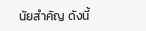นัยสำคัญ ดังนี้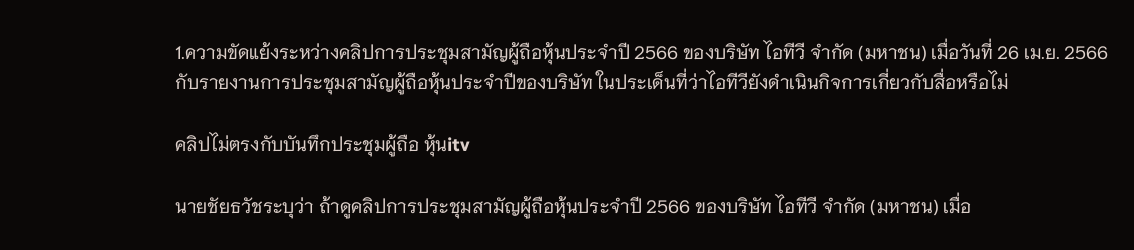1.ความขัดแย้งระหว่างคลิปการประชุมสามัญผู้ถือหุ้นประจำปี 2566 ของบริษัท ไอทีวี จำกัด (มหาชน) เมื่อวันที่ 26 เม.ย. 2566 กับรายงานการประชุมสามัญผู้ถือหุ้นประจำปีของบริษัท ในประเด็นที่ว่าไอทีวียังดำเนินกิจการเกี่ยวกับสื่อหรือไม่

คลิปไม่ตรงกับบันทึกประชุมผู้ถือ หุ้นitv

นายชัยธวัชระบุว่า ถ้าดูคลิปการประชุมสามัญผู้ถือหุ้นประจำปี 2566 ของบริษัท ไอทีวี จำกัด (มหาชน) เมื่อ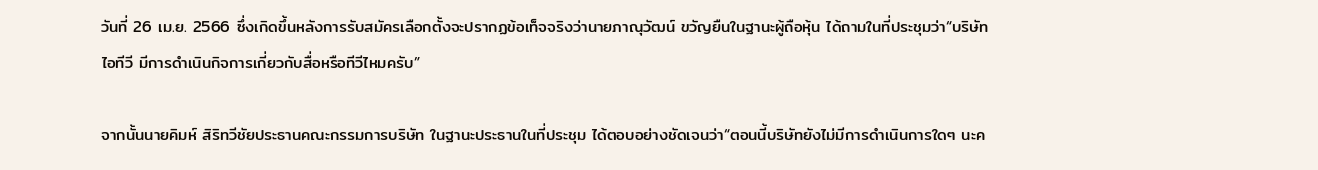วันที่ 26 เม.ย. 2566 ซึ่งเกิดขึ้นหลังการรับสมัครเลือกตั้งจะปรากฏข้อเท็จจริงว่านายภาณุวัฒน์ ขวัญยืนในฐานะผู้ถือหุ้น ได้ถามในที่ประชุมว่า“บริษัท ไอทีวี มีการดำเนินกิจการเกี่ยวกับสื่อหรือทีวีไหมครับ”

จากนั้นนายคิมห์ สิริทวีชัยประธานคณะกรรมการบริษัท ในฐานะประธานในที่ประชุม ได้ตอบอย่างชัดเจนว่า“ตอนนี้บริษัทยังไม่มีการดำเนินการใดๆ นะค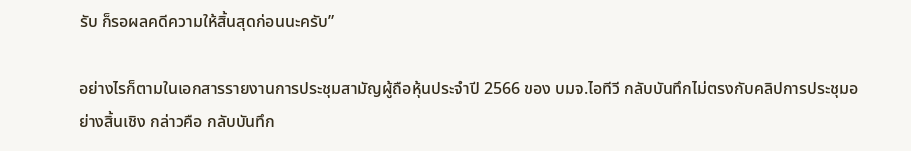รับ ก็รอผลคดีความให้สิ้นสุดก่อนนะครับ”

อย่างไรก็ตามในเอกสารรายงานการประชุมสามัญผู้ถือหุ้นประจำปี 2566 ของ บมจ.ไอทีวี กลับบันทึกไม่ตรงกับคลิปการประชุมอย่างสิ้นเชิง กล่าวคือ กลับบันทึก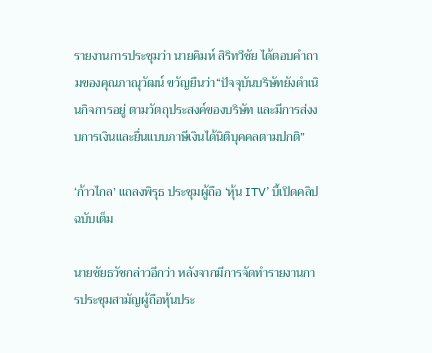รายงานการประชุมว่า นายคิมห์ สิริทวีชัย ได้ตอบคำถามของคุณภาณุวัฒน์ ขวัญยืนว่า“ปัจจุบันบริษัทยังดำเนินกิจการอยู่ ตามวัตถุประสงค์ของบริษัท และมีการส่งงบการเงินและยื่นแบบภาษีเงินได้นิติบุคคลตามปกติ”

‘ก้าวไกล’ แถลงพิรุธ ประชุมผู้ถือ ‘หุ้น ITV’ บี้เปิดคลิปฉบับเต็ม

นายชัยธวัชกล่าวอีกว่า หลังจากมีการจัดทำรายงานการประชุมสามัญผู้ถือหุ้นประ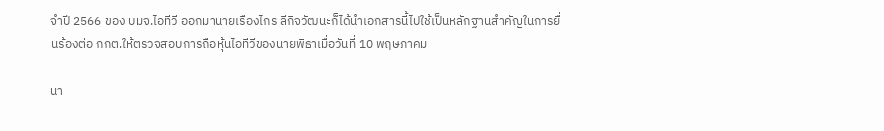จำปี 2566 ของ บมจ.ไอทีวี ออกมานายเรืองไกร ลีกิจวัฒนะก็ได้นำเอกสารนี้ไปใช้เป็นหลักฐานสำคัญในการยื่นร้องต่อ กกต.ให้ตรวจสอบการถือหุ้นไอทีวีของนายพิธาเมื่อวันที่ 10 พฤษภาคม

นา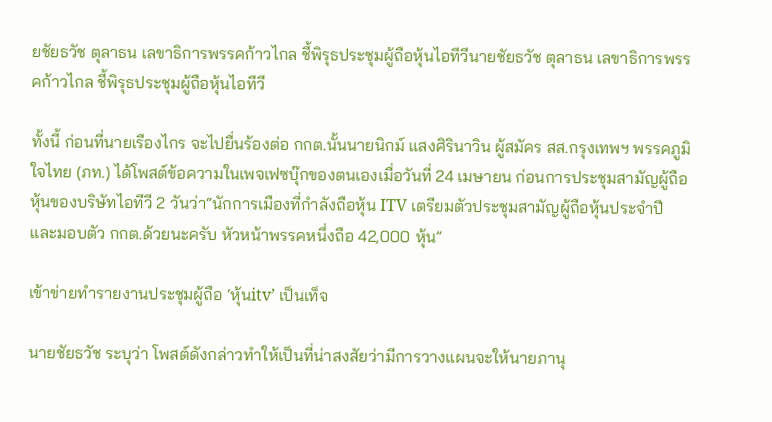ยชัยธวัช ตุลาธน เลขาธิการพรรคก้าวไกล ชี้พิรุธประชุมผู้ถือหุ้นไอทีวีนายชัยธวัช ตุลาธน เลขาธิการพรรคก้าวไกล ชี้พิรุธประชุมผู้ถือหุ้นไอทีวี

ทั้งนี้ ก่อนที่นายเรืองไกร จะไปยื่นร้องต่อ กกต.นั้นนายนิกม์ แสงศิรินาวิน ผู้สมัคร สส.กรุงเทพฯ พรรคภูมิใจไทย (ภท.) ได้โพสต์ข้อความในเพจเฟซบุ๊กของตนเองเมื่อวันที่ 24 เมษายน ก่อนการประชุมสามัญผู้ถือหุ้นของบริษัทไอทีวี 2 วันว่า“นักการเมืองที่กำลังถือหุ้น ITV เตรียมตัวประชุมสามัญผู้ถือหุ้นประจำปี และมอบตัว กกต.ด้วยนะครับ หัวหน้าพรรคหนึ่งถือ 42,000 หุ้น”

เข้าข่ายทำรายงานประชุมผู้ถือ ‘หุ้นitv’ เป็นเท็จ

นายชัยธวัช ระบุว่า โพสต์ดังกล่าวทำให้เป็นที่น่าสงสัยว่ามีการวางแผนจะให้นายภานุ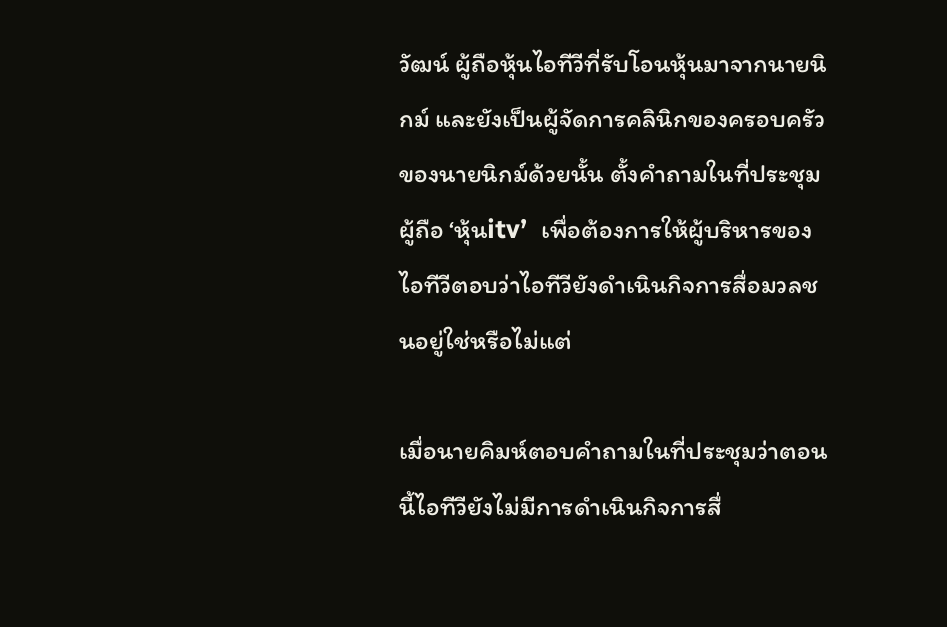วัฒน์ ผู้ถือหุ้นไอทีวีที่รับโอนหุ้นมาจากนายนิกม์ และยังเป็นผู้จัดการคลินิกของครอบครัวของนายนิกม์ด้วยนั้น ตั้งคำถามในที่ประชุมผู้ถือ ‘หุ้นitv’  เพื่อต้องการให้ผู้บริหารของไอทีวีตอบว่าไอทีวียังดำเนินกิจการสื่อมวลชนอยู่ใช่หรือไม่แต่

เมื่อนายคิมห์ตอบคำถามในที่ประชุมว่าตอนนี้ไอทีวียังไม่มีการดำเนินกิจการสื่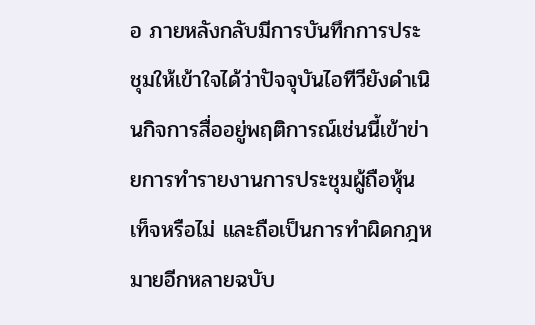อ ภายหลังกลับมีการบันทึกการประชุมให้เข้าใจได้ว่าปัจจุบันไอทีวียังดำเนินกิจการสื่ออยู่พฤติการณ์เช่นนี้เข้าข่ายการทำรายงานการประชุมผู้ถือหุ้นเท็จหรือไม่ และถือเป็นการทำผิดกฎหมายอีกหลายฉบับ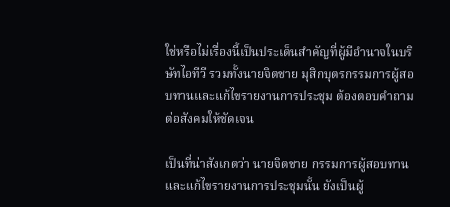ใช่หรือไม่เรื่องนี้เป็นประเด็นสำคัญที่ผู้มีอำนาจในบริษัทไอทีวี รวมทั้งนายจิตชาย มุสิกบุตรกรรมการผู้สอบทานและแก้ไขรายงานการประชุม ต้องตอบคำถามต่อสังคมให้ชัดเจน

เป็นที่น่าสังเกตว่า นายจิตชาย กรรมการผู้สอบทานและแก้ไขรายงานการประชุมนั้น ยังเป็นผู้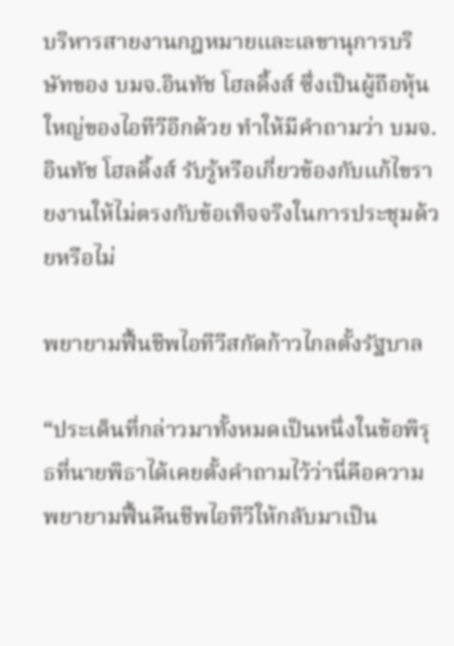บริหารสายงานกฎหมายและเลขานุการบริษัทของ บมจ.อินทัช โฮลดิ้งส์ ซึ่งเป็นผู้ถือหุ้นใหญ่ของไอทีวีอีกด้วย ทำให้มีคำถามว่า บมจ.อินทัช โฮลดิ้งส์ รับรู้หรือเกี่ยวข้องกับแก้ไขรายงานให้ไม่ตรงกับข้อเท็จจริงในการประชุมด้วยหรือไม่

พยายามฟื้นชีพไอทีวีสกัดก้าวไกลตั้งรัฐบาล

“ประเด็นที่กล่าวมาทั้งหมดเป็นหนึ่งในข้อพิรุธที่นายพิธาได้เคยตั้งคำถามไว้ว่านี่คือความพยายามฟื้นคืนชีพไอทีวีให้กลับมาเป็น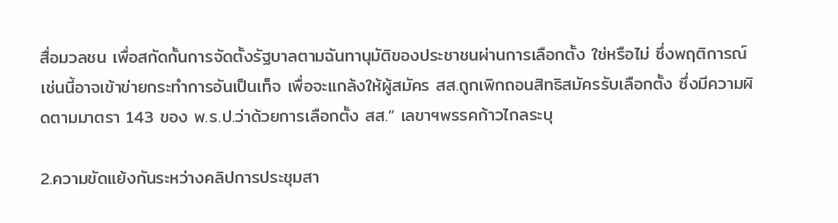สื่อมวลชน เพื่อสกัดกั้นการจัดตั้งรัฐบาลตามฉันทานุมัติของประชาชนผ่านการเลือกตั้ง ใช่หรือไม่ ซึ่งพฤติการณ์เช่นนี้อาจเข้าข่ายกระทำการอันเป็นเท็จ เพื่อจะแกล้งให้ผู้สมัคร สส.ถูกเพิกถอนสิทธิสมัครรับเลือกตั้ง ซึ่งมีความผิดตามมาตรา 143 ของ พ.ร.ป.ว่าด้วยการเลือกตั้ง สส.” เลขาฯพรรคก้าวไกลระบุ

2.ความขัดแย้งกันระหว่างคลิปการประชุมสา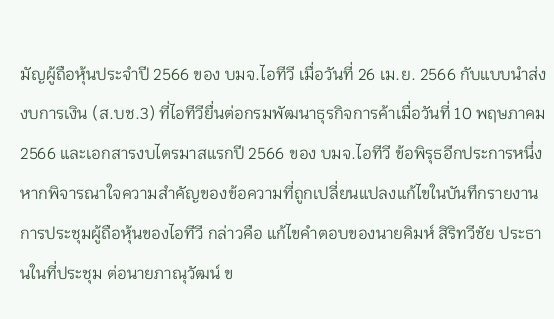มัญผู้ถือหุ้นประจำปี 2566 ของ บมจ.ไอทีวี เมื่อวันที่ 26 เม.ย. 2566 กับแบบนำส่งงบการเงิน (ส.บช.3) ที่ไอทีวียื่นต่อกรมพัฒนาธุรกิจการค้าเมื่อวันที่ 10 พฤษภาคม 2566 และเอกสารงบไตรมาสแรกปี 2566 ของ บมจ.ไอทีวี ข้อพิรุธอีกประการหนึ่ง หากพิจารณาใจความสำคัญของข้อความที่ถูกเปลี่ยนแปลงแก้ไขในบันทึกรายงานการประชุมผู้ถือหุ้นของไอทีวี กล่าวคือ แก้ไขคำตอบของนายคิมห์ สิริทวีชัย ประธานในที่ประชุม ต่อนายภาณุวัฒน์ ข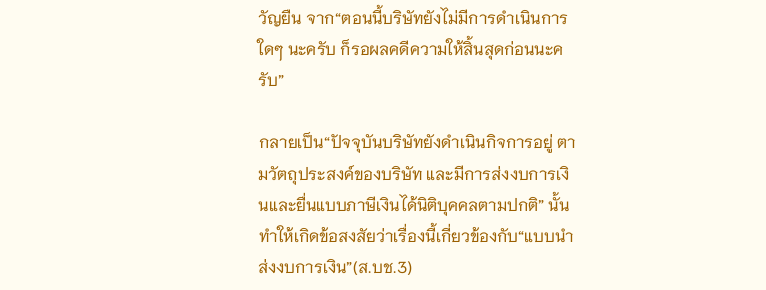วัญยืน จาก“ตอนนี้บริษัทยังไม่มีการดำเนินการใดๆ นะครับ ก็รอผลคดีความให้สิ้นสุดก่อนนะครับ”

กลายเป็น“ปัจจุบันบริษัทยังดำเนินกิจการอยู่ ตามวัตถุประสงค์ของบริษัท และมีการส่งงบการเงินและยื่นแบบภาษีเงินได้นิติบุคคลตามปกติ” นั้น ทำให้เกิดข้อสงสัยว่าเรื่องนี้เกี่ยวข้องกับ“แบบนำส่งงบการเงิน”(ส.บช.3)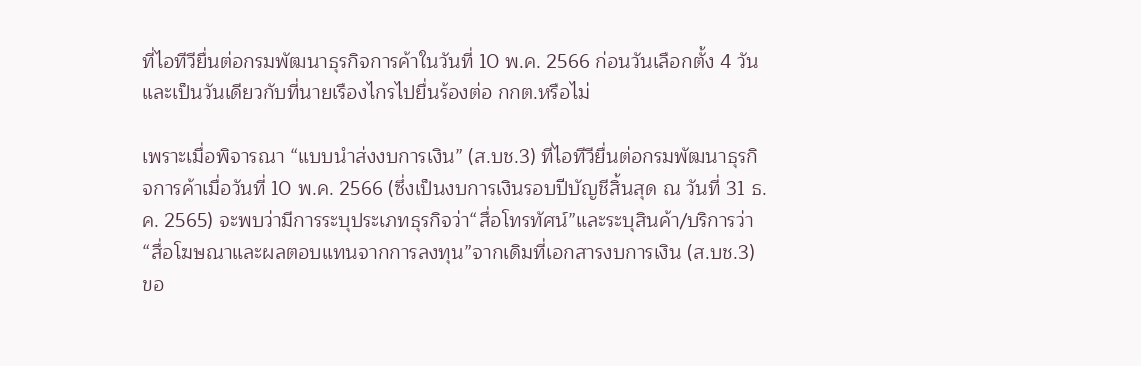ที่ไอทีวียื่นต่อกรมพัฒนาธุรกิจการค้าในวันที่ 10 พ.ค. 2566 ก่อนวันเลือกตั้ง 4 วัน และเป็นวันเดียวกับที่นายเรืองไกรไปยื่นร้องต่อ กกต.หรือไม่

เพราะเมื่อพิจารณา “แบบนำส่งงบการเงิน” (ส.บช.3) ที่ไอทีวียื่นต่อกรมพัฒนาธุรกิจการค้าเมื่อวันที่ 10 พ.ค. 2566 (ซึ่งเป็นงบการเงินรอบปีบัญชีสิ้นสุด ณ วันที่ 31 ธ.ค. 2565) จะพบว่ามีการระบุประเภทธุรกิจว่า“สื่อโทรทัศน์”และระบุสินค้า/บริการว่า“สื่อโฆษณาและผลตอบแทนจากการลงทุน”จากเดิมที่เอกสารงบการเงิน (ส.บช.3) ขอ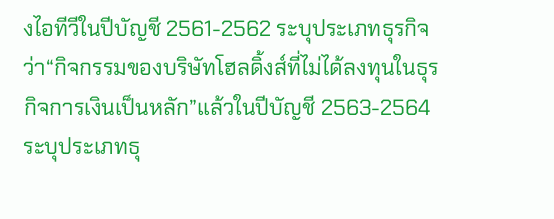งไอทีวีในปีบัญชี 2561-2562 ระบุประเภทธุรกิจว่า“กิจกรรมของบริษัทโฮลดิ้งส์ที่ไม่ได้ลงทุนในธุรกิจการเงินเป็นหลัก”แล้วในปีบัญชี 2563-2564 ระบุประเภทธุ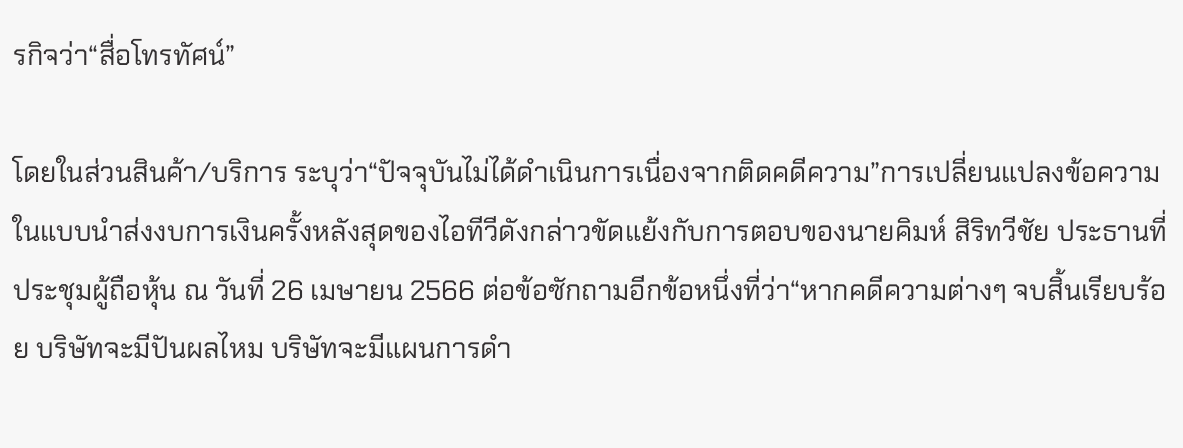รกิจว่า“สื่อโทรทัศน์”

โดยในส่วนสินค้า/บริการ ระบุว่า“ปัจจุบันไม่ได้ดำเนินการเนื่องจากติดคดีความ”การเปลี่ยนแปลงข้อความในแบบนำส่งงบการเงินครั้งหลังสุดของไอทีวีดังกล่าวขัดแย้งกับการตอบของนายคิมห์ สิริทวีชัย ประธานที่ประชุมผู้ถือหุ้น ณ วันที่ 26 เมษายน 2566 ต่อข้อซักถามอีกข้อหนึ่งที่ว่า“หากคดีความต่างๆ จบสิ้นเรียบร้อย บริษัทจะมีปันผลไหม บริษัทจะมีแผนการดำ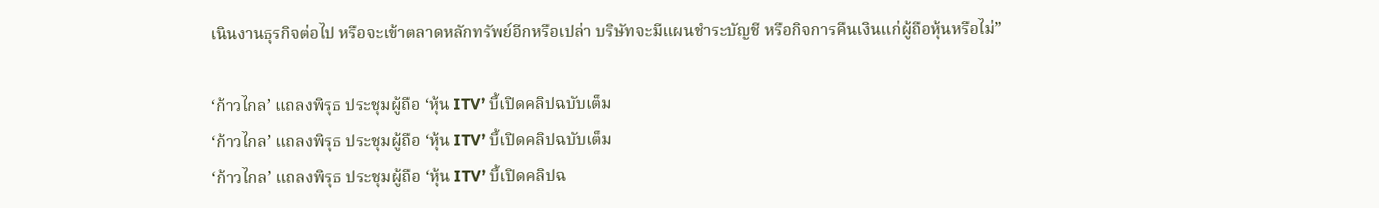เนินงานธุรกิจต่อไป หรือจะเข้าตลาดหลักทรัพย์อีกหรือเปล่า บริษัทจะมีแผนชำระบัญชี หรือกิจการคืนเงินแก่ผู้ถือหุ้นหรือไม่”

‘ก้าวไกล’ แถลงพิรุธ ประชุมผู้ถือ ‘หุ้น ITV’ บี้เปิดคลิปฉบับเต็ม
‘ก้าวไกล’ แถลงพิรุธ ประชุมผู้ถือ ‘หุ้น ITV’ บี้เปิดคลิปฉบับเต็ม
‘ก้าวไกล’ แถลงพิรุธ ประชุมผู้ถือ ‘หุ้น ITV’ บี้เปิดคลิปฉ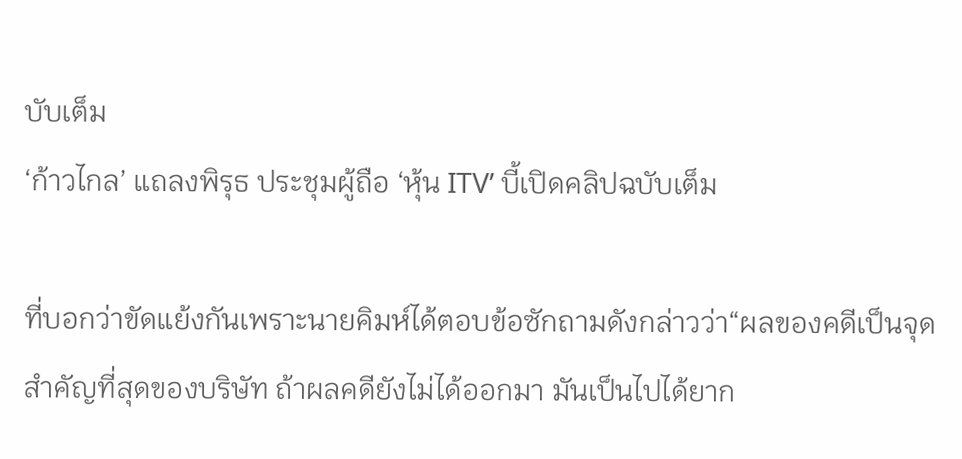บับเต็ม
‘ก้าวไกล’ แถลงพิรุธ ประชุมผู้ถือ ‘หุ้น ITV’ บี้เปิดคลิปฉบับเต็ม

ที่บอกว่าขัดแย้งกันเพราะนายคิมห์ได้ตอบข้อซักถามดังกล่าวว่า“ผลของคดีเป็นจุดสำคัญที่สุดของบริษัท ถ้าผลคดียังไม่ได้ออกมา มันเป็นไปได้ยาก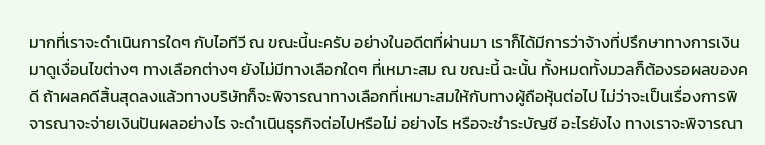มากที่เราจะดำเนินการใดๆ กับไอทีวี ณ ขณะนี้นะครับ อย่างในอดีตที่ผ่านมา เราก็ได้มีการว่าจ้างที่ปรึกษาทางการเงินมาดูเงื่อนไขต่างๆ ทางเลือกต่างๆ ยังไม่มีทางเลือกใดๆ ที่เหมาะสม ณ ขณะนี้ ฉะนั้น ทั้งหมดทั้งมวลก็ต้องรอผลของคดี ถ้าผลคดีสิ้นสุดลงแล้วทางบริษัทก็จะพิจารณาทางเลือกที่เหมาะสมให้กับทางผู้ถือหุ้นต่อไป ไม่ว่าจะเป็นเรื่องการพิจารณาจะจ่ายเงินปันผลอย่างไร จะดำเนินธุรกิจต่อไปหรือไม่ อย่างไร หรือจะชำระบัญชี อะไรยังไง ทางเราจะพิจารณา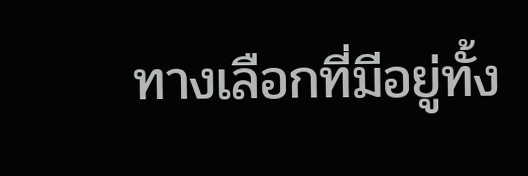ทางเลือกที่มีอยู่ทั้ง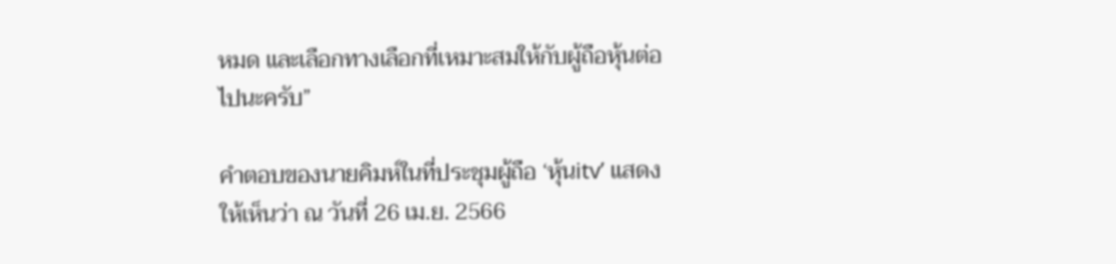หมด และเลือกทางเลือกที่เหมาะสมให้กับผู้ถือหุ้นต่อไปนะครับ”

คำตอบของนายคิมห์ในที่ประชุมผู้ถือ ‘หุ้นitv’ แสดงให้เห็นว่า ณ วันที่ 26 เม.ย. 2566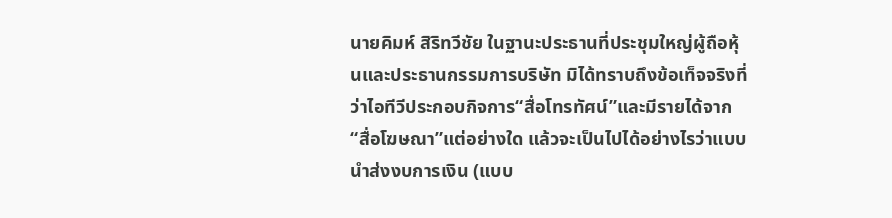นายคิมห์ สิริทวีชัย ในฐานะประธานที่ประชุมใหญ่ผู้ถือหุ้นและประธานกรรมการบริษัท มิได้ทราบถึงข้อเท็จจริงที่ว่าไอทีวีประกอบกิจการ“สื่อโทรทัศน์”และมีรายได้จาก“สื่อโฆษณา”แต่อย่างใด แล้วจะเป็นไปได้อย่างไรว่าแบบนำส่งงบการเงิน (แบบ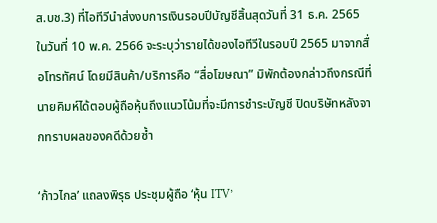ส.บช.3) ที่ไอทีวีนำส่งงบการเงินรอบปีบัญชีสิ้นสุดวันที่ 31 ธ.ค. 2565 ในวันที่ 10 พ.ค. 2566 จะระบุว่ารายได้ของไอทีวีในรอบปี 2565 มาจากสื่อโทรทัศน์ โดยมีสินค้า/บริการคือ “สื่อโฆษณา” มิพักต้องกล่าวถึงกรณีที่นายคิมห์ได้ตอบผู้ถือหุ้นถึงแนวโน้มที่จะมีการชำระบัญชี ปิดบริษัทหลังจากทราบผลของคดีด้วยซ้ำ

‘ก้าวไกล’ แถลงพิรุธ ประชุมผู้ถือ ‘หุ้น ITV’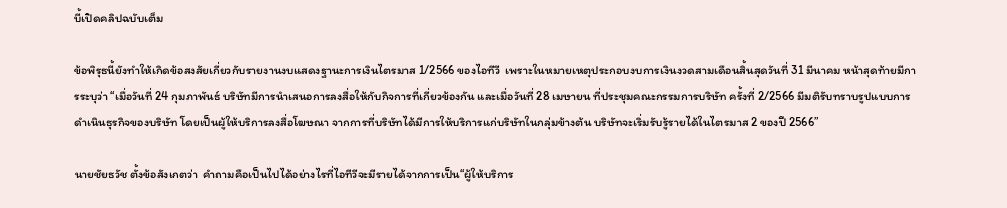บี้เปิดคลิปฉบับเต็ม

ข้อพิรุธนี้ยังทำให้เกิดข้อสงสัยเกี่ยวกับรายงานงบแสดงฐานะการเงินไตรมาส 1/2566 ของไอทีวี  เพราะในหมายเหตุประกอบงบการเงินงวดสามเดือนสิ้นสุดวันที่ 31 มีนาคม หน้าสุดท้ายมีการระบุว่า “เมื่อวันที่ 24 กุมภาพันธ์ บริษัทมีการนำเสนอการลงสื่อให้กับกิจการที่เกี่ยวข้องกัน และเมื่อวันที่ 28 เมษายน ที่ประชุมคณะกรรมการบริษัท ครั้งที่ 2/2566 มีมติรับทราบรูปแบบการดำเนินธุรกิจของบริษัท โดยเป็นผู้ให้บริการลงสื่อโฆษณา จากการที่บริษัทได้มีการให้บริการแก่บริษัทในกลุ่มข้างต้น บริษัทจะเริ่มรับรู้รายได้ในไตรมาส 2 ของปี 2566”

นายชัยธวัช ตั้งข้อสังเกตว่า  คำถามคือเป็นไปได้อย่างไรที่ไอทีวีจะมีรายได้จากการเป็น“ผู้ให้บริการ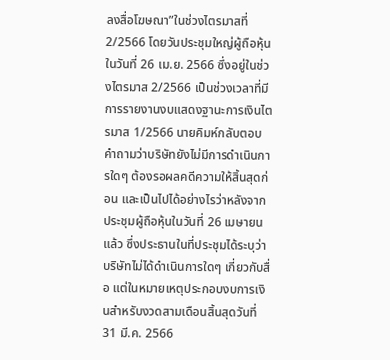ลงสื่อโฆษณา”ในช่วงไตรมาสที่ 2/2566 โดยวันประชุมใหญ่ผู้ถือหุ้นในวันที่ 26 เม.ย. 2566 ซึ่งอยู่ในช่วงไตรมาส 2/2566 เป็นช่วงเวลาที่มีการรายงานงบแสดงฐานะการเงินไตรมาส 1/2566 นายคิมห์กลับตอบคำถามว่าบริษัทยังไม่มีการดำเนินการใดๆ ต้องรอผลคดีความให้สิ้นสุดก่อน และเป็นไปได้อย่างไรว่าหลังจากประชุมผู้ถือหุ้นในวันที่ 26 เมษายนแล้ว ซึ่งประธานในที่ประชุมได้ระบุว่าบริษัทไม่ได้ดำเนินการใดๆ เกี่ยวกับสื่อ แต่ในหมายเหตุประกอบงบการเงินสำหรับงวดสามเดือนสิ้นสุดวันที่ 31 มี.ค. 2566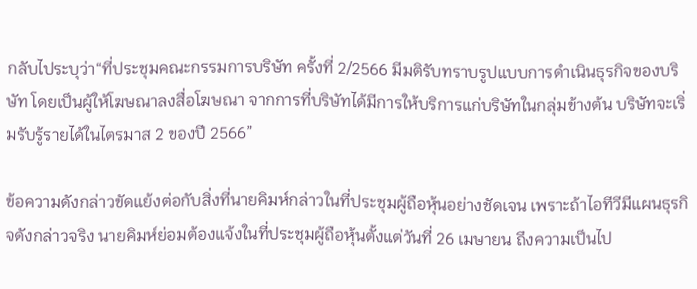กลับไประบุว่า“ที่ประชุมคณะกรรมการบริษัท ครั้งที่ 2/2566 มีมติรับทราบรูปแบบการดำเนินธุรกิจของบริษัท โดยเป็นผู้ให้โฆษณาลงสื่อโฆษณา จากการที่บริษัทได้มีการให้บริการแก่บริษัทในกลุ่มข้างต้น บริษัทจะเริ่มรับรู้รายได้ในไตรมาส 2 ของปี 2566”

ข้อความดังกล่าวขัดแย้งต่อกับสิ่งที่นายคิมห์กล่าวในที่ประชุมผู้ถือหุ้นอย่างชัดเจน เพราะถ้าไอทีวีมีแผนธุรกิจดังกล่าวจริง นายคิมห์ย่อมต้องแจ้งในที่ประชุมผู้ถือหุ้นตั้งแต่วันที่ 26 เมษายน ถึงความเป็นไป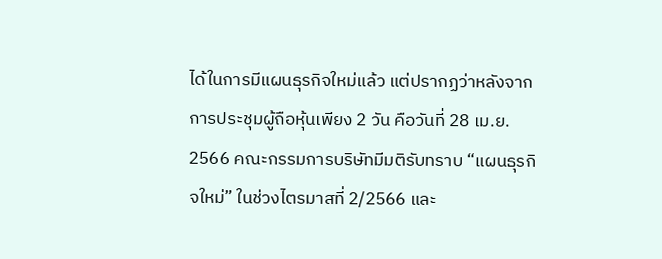ได้ในการมีแผนธุรกิจใหม่แล้ว แต่ปรากฏว่าหลังจากการประชุมผู้ถือหุ้นเพียง 2 วัน คือวันที่ 28 เม.ย. 2566 คณะกรรมการบริษัทมีมติรับทราบ “แผนธุรกิจใหม่” ในช่วงไตรมาสที่ 2/2566 และ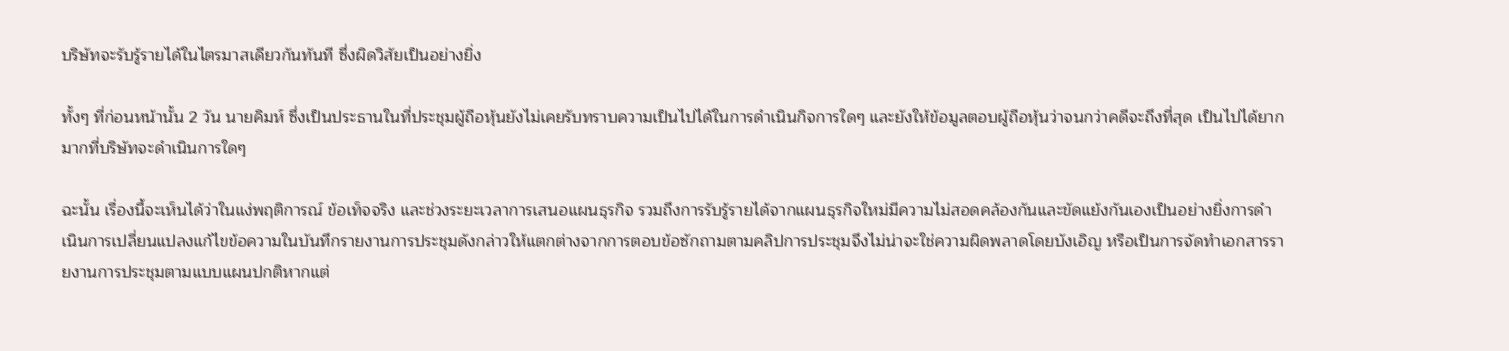บริษัทจะรับรู้รายได้ในไตรมาสเดียวกันทันที ซึ่งผิดวิสัยเป็นอย่างยิ่ง

ทั้งๆ ที่ก่อนหน้านั้น 2 วัน นายคิมห์ ซึ่งเป็นประธานในที่ประชุมผู้ถือหุ้นยังไม่เคยรับทราบความเป็นไปได้ในการดำเนินกิจการใดๆ และยังให้ข้อมูลตอบผู้ถือหุ้นว่าจนกว่าคดีจะถึงที่สุด เป็นไปได้ยากมากที่บริษัทจะดำเนินการใดๆ

ฉะนั้น เรื่องนี้จะเห็นได้ว่าในแง่พฤติการณ์ ข้อเท็จจริง และช่วงระยะเวลาการเสนอแผนธุรกิจ รวมถึงการรับรู้รายได้จากแผนธุรกิจใหม่มีความไม่สอดคล้องกันและขัดแย้งกันเองเป็นอย่างยิ่งการดำเนินการเปลี่ยนแปลงแก้ไขข้อความในบันทึกรายงานการประชุมดังกล่าวให้แตกต่างจากการตอบข้อซักถามตามคลิปการประชุมจึงไม่น่าจะใช่ความผิดพลาดโดยบังเอิญ หรือเป็นการจัดทำเอกสารรายงานการประชุมตามแบบแผนปกติหากแต่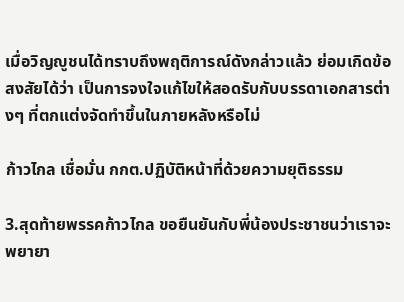เมื่อวิญญูชนได้ทราบถึงพฤติการณ์ดังกล่าวแล้ว ย่อมเกิดข้อสงสัยได้ว่า เป็นการจงใจแก้ไขให้สอดรับกับบรรดาเอกสารต่างๆ ที่ตกแต่งจัดทำขึ้นในภายหลังหรือไม่

ก้าวไกล เชื่อมั่น กกต.ปฏิบัติหน้าที่ด้วยความยุติธรรม

3.สุดท้ายพรรคก้าวไกล ขอยืนยันกับพี่น้องประชาชนว่าเราจะพยายา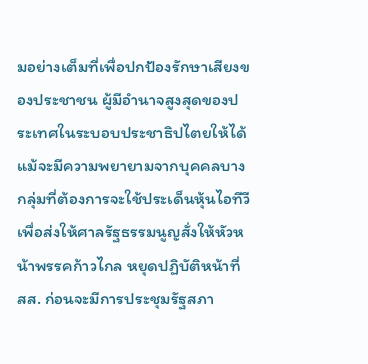มอย่างเต็มที่เพื่อปกป้องรักษาเสียงของประชาชน ผู้มีอำนาจสูงสุดของประเทศในระบอบประชาธิปไตยให้ได้ แม้จะมีความพยายามจากบุคคลบางกลุ่มที่ต้องการจะใช้ประเด็นหุ้นไอทีวีเพื่อส่งให้ศาลรัฐธรรมนูญสั่งให้หัวหน้าพรรคก้าวไกล หยุดปฏิบัติหน้าที่ สส. ก่อนจะมีการประชุมรัฐสภา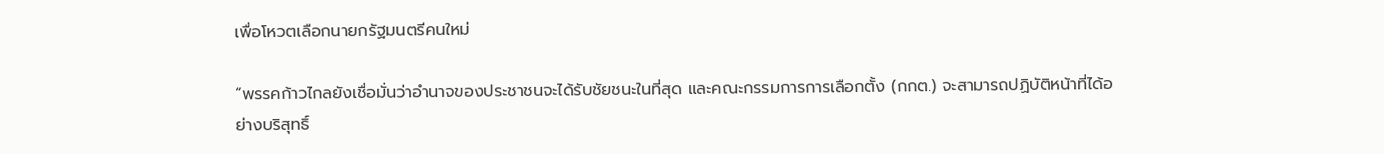เพื่อโหวตเลือกนายกรัฐมนตรีคนใหม่

“พรรคก้าวไกลยังเชื่อมั่นว่าอำนาจของประชาชนจะได้รับชัยชนะในที่สุด และคณะกรรมการการเลือกตั้ง (กกต.) จะสามารถปฏิบัติหน้าที่ได้อย่างบริสุทธิ์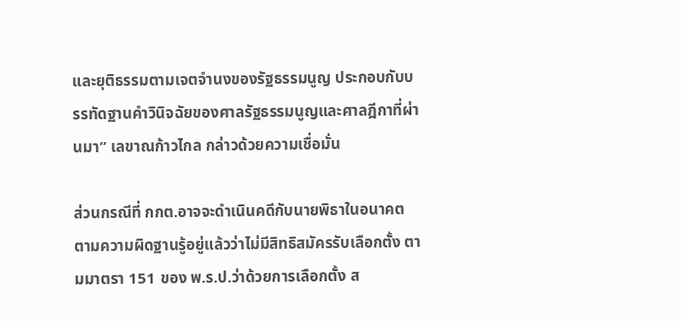และยุติธรรมตามเจตจำนงของรัฐธรรมนูญ ประกอบกับบรรทัดฐานคำวินิจฉัยของศาลรัฐธรรมนูญและศาลฎีกาที่ผ่านมา” เลขาณก้าวไกล กล่าวด้วยความเชื่อมั่น

ส่วนกรณีที่ กกต.อาจจะดำเนินคดีกับนายพิธาในอนาคต ตามความผิดฐานรู้อยู่แล้วว่าไม่มีสิทธิสมัครรับเลือกตั้ง ตามมาตรา 151 ของ พ.ร.ป.ว่าด้วยการเลือกตั้ง ส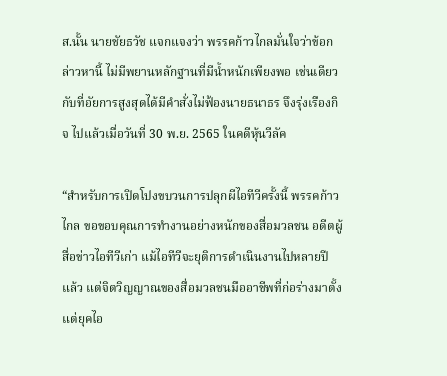ส.นั้น นายชัยธวัช แจกแจงว่า พรรคก้าวไกลมั่นใจว่าข้อกล่าวหานี้ ไม่มีพยานหลักฐานที่มีน้ำหนักเพียงพอ เช่นเดียวกับที่อัยการสูงสุดได้มีคำสั่งไม่ฟ้องนายธนาธร จึงรุ่งเรืองกิจ ไปแล้วเมื่อวันที่ 30 พ.ย. 2565 ในคดีหุ้นวีลัค

“สำหรับการเปิดโปงขบวนการปลุกผีไอทีวีครั้งนี้ พรรคก้าวไกล ขอขอบคุณการทำงานอย่างหนักของสื่อมวลชน อดีตผู้สื่อข่าวไอทีวีเก่า แม้ไอทีวีจะยุติการดำเนินงานไปหลายปีแล้ว แต่จิตวิญญาณของสื่อมวลชนมืออาชีพที่ก่อร่างมาตั้งแต่ยุคไอ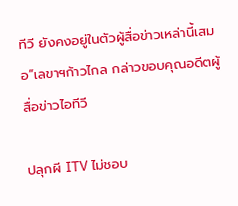ทีวี ยังคงอยู่ในตัวผู้สื่อข่าวเหล่านี้เสมอ”เลขาฯก้าวไกล กล่าวขอบคุณอดีตผู้สื่อข่าวไอทีวี

ปลุกผี ITV ไม่ชอบ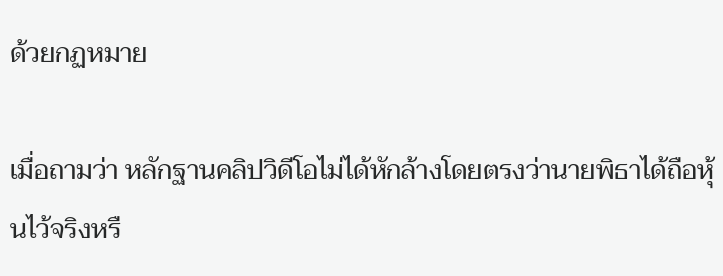ด้วยกฏหมาย

เมื่อถามว่า หลักฐานคลิปวิดีโอไม่ได้หักล้างโดยตรงว่านายพิธาได้ถือหุ้นไว้จริงหรื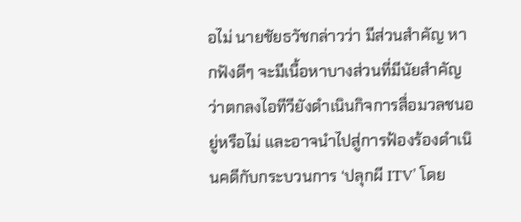อไม่ นายชัยธวัชกล่าวว่า มีส่วนสำคัญ หากฟังดีๆ จะมีเนื้อหาบางส่วนที่มีนัยสำคัญว่าตกลงไอทีวียังดำเนินกิจการสื่อมวลชนอยู่หรือไม่ และอาจนำไปสู่การฟ้องร้องดำเนินคดีกับกระบวนการ ‘ปลุกผี ITV’ โดย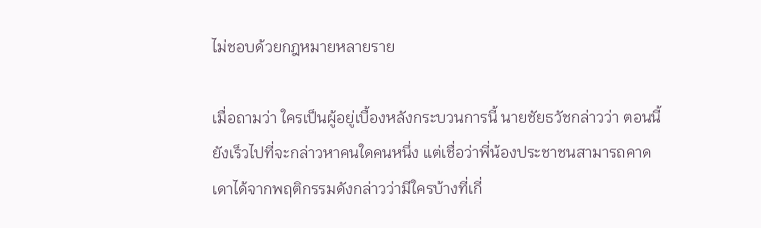ไม่ชอบด้วยกฎหมายหลายราย

เมื่อถามว่า ใครเป็นผู้อยู่เบื้องหลังกระบวนการนี้ นายชัยธวัชกล่าวว่า ตอนนี้ยังเร็วไปที่จะกล่าวหาคนใดคนหนึ่ง แต่เชื่อว่าพี่น้องประชาชนสามารถคาดเดาได้จากพฤติกรรมดังกล่าวว่ามีใครบ้างที่เกี่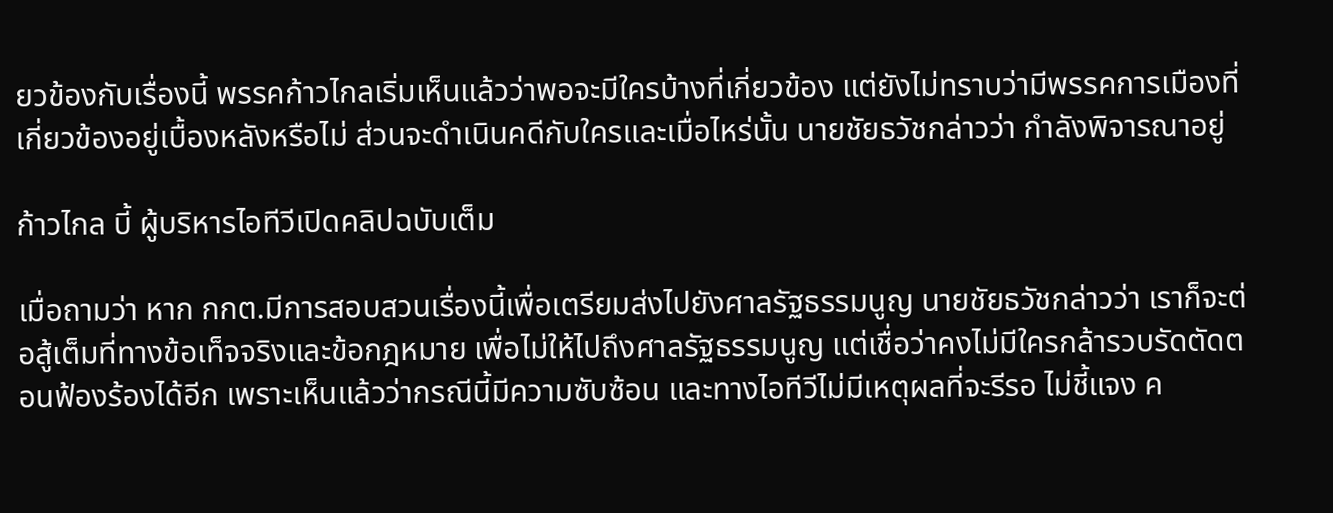ยวข้องกับเรื่องนี้ พรรคก้าวไกลเริ่มเห็นแล้วว่าพอจะมีใครบ้างที่เกี่ยวข้อง แต่ยังไม่ทราบว่ามีพรรคการเมืองที่เกี่ยวข้องอยู่เบื้องหลังหรือไม่ ส่วนจะดำเนินคดีกับใครและเมื่อไหร่นั้น นายชัยธวัชกล่าวว่า กำลังพิจารณาอยู่

ก้าวไกล บี้ ผู้บริหารไอทีวีเปิดคลิปฉบับเต็ม

เมื่อถามว่า หาก กกต.มีการสอบสวนเรื่องนี้เพื่อเตรียมส่งไปยังศาลรัฐธรรมนูญ นายชัยธวัชกล่าวว่า เราก็จะต่อสู้เต็มที่ทางข้อเท็จจริงและข้อกฎหมาย เพื่อไม่ให้ไปถึงศาลรัฐธรรมนูญ แต่เชื่อว่าคงไม่มีใครกล้ารวบรัดตัดตอนฟ้องร้องได้อีก เพราะเห็นแล้วว่ากรณีนี้มีความซับซ้อน และทางไอทีวีไม่มีเหตุผลที่จะรีรอ ไม่ชี้แจง ค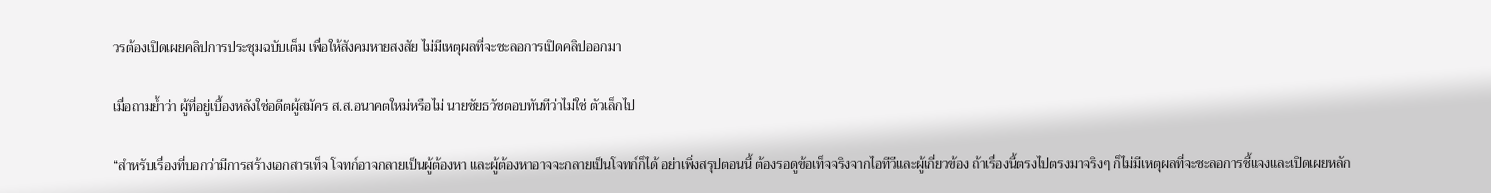วรต้องเปิดเผยคลิปการประชุมฉบับเต็ม เพื่อให้สังคมหายสงสัย ไม่มีเหตุผลที่จะชะลอการเปิดคลิปออกมา

เมื่อถามย้ำว่า ผู้ที่อยู่เบื้องหลังใช่อดีตผู้สมัคร ส.ส.อนาคตใหม่หรือไม่ นายชัยธวัชตอบทันทีว่าไม่ใช่ ตัวเล็กไป

“สำหรับเรื่องที่บอกว่ามีการสร้างเอกสารเท็จ โจทก์อาจกลายเป็นผู้ต้องหา และผู้ต้องหาอาจจะกลายเป็นโจทก์ก็ได้ อย่าเพิ่งสรุปตอนนี้ ต้องรอดูข้อเท็จจริงจากไอทีวีและผู้เกี่ยวข้อง ถ้าเรื่องนี้ตรงไปตรงมาจริงๆ ก็ไม่มีเหตุผลที่จะชะลอการชี้แจงและเปิดเผยหลัก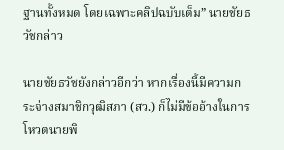ฐานทั้งหมด โดยเฉพาะคลิปฉบับเต็ม” นายชัยธวัชกล่าว

นายชัยธวัชยังกล่าวอีกว่า หากเรื่องนี้มีความกระจ่างสมาชิกวุฒิสภา (สว.) ก็ไม่มีข้ออ้างในการโหวตนายพิ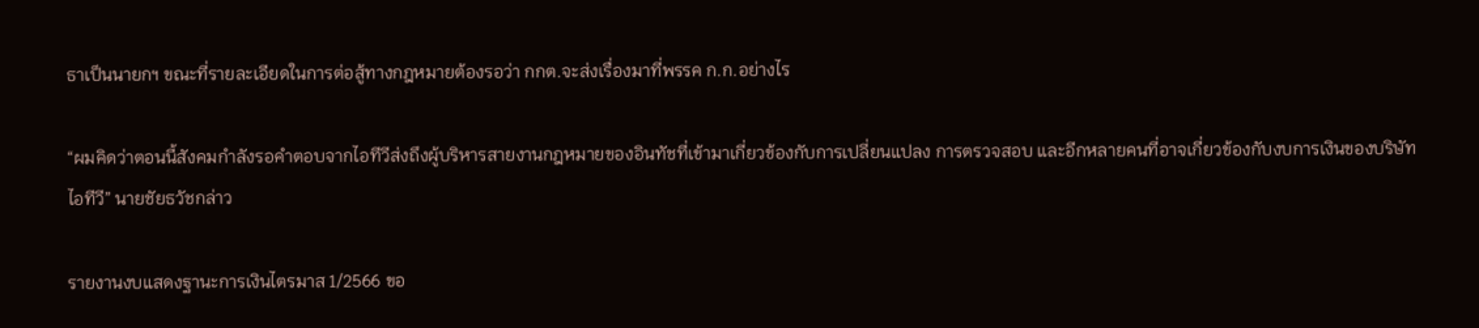ธาเป็นนายกฯ ขณะที่รายละเอียดในการต่อสู้ทางกฎหมายต้องรอว่า กกต.จะส่งเรื่องมาที่พรรค ก.ก.อย่างไร

“ผมคิดว่าตอนนี้สังคมกำลังรอคำตอบจากไอทีวีส่งถึงผู้บริหารสายงานกฎหมายของอินทัชที่เข้ามาเกี่ยวข้องกับการเปลี่ยนแปลง การตรวจสอบ และอีกหลายคนที่อาจเกี่ยวข้องกับงบการเงินของบริษัทไอทีวี” นายชัยธวัชกล่าว

รายงานงบแสดงฐานะการเงินไตรมาส 1/2566 ขอ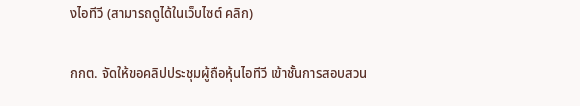งไอทีวี (สามารถดูได้ในเว็บไซต์ คลิก)

กกต. จัดให้ขอคลิปประชุมผู้ถือหุ้นไอทีวี เข้าชั้นการสอบสวน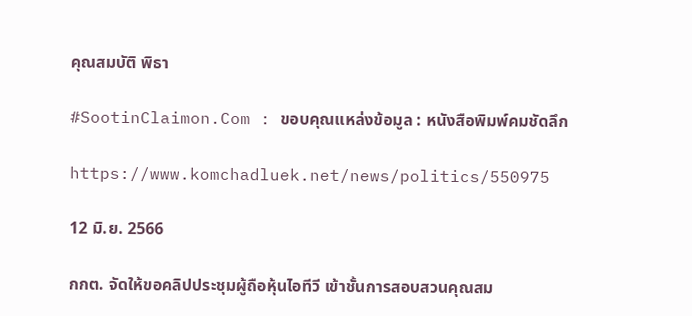คุณสมบัติ พิธา

#SootinClaimon.Com : ขอบคุณแหล่งข้อมูล : หนังสือพิมพ์คมชัดลึก

https://www.komchadluek.net/news/politics/550975

12 มิ.ย. 2566

กกต. จัดให้ขอคลิปประชุมผู้ถือหุ้นไอทีวี เข้าชั้นการสอบสวนคุณสม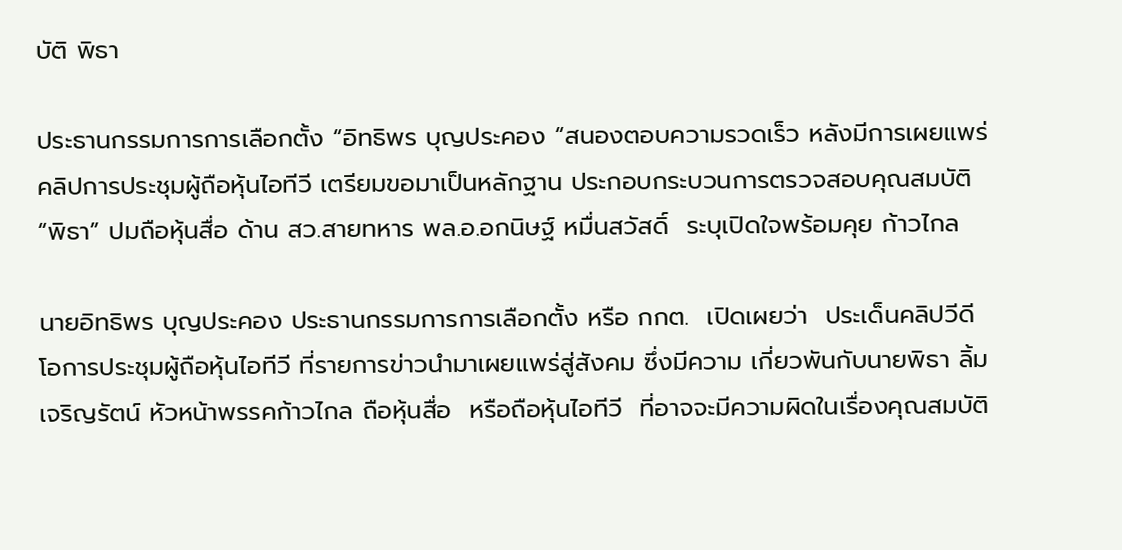บัติ พิธา

ประธานกรรมการการเลือกตั้ง “อิทธิพร บุญประคอง “สนองตอบความรวดเร็ว หลังมีการเผยแพร่คลิปการประชุมผู้ถือหุ้นไอทีวี เตรียมขอมาเป็นหลักฐาน ประกอบกระบวนการตรวจสอบคุณสมบัติ “พิธา” ปมถือหุ้นสื่อ ด้าน สว.สายทหาร พล.อ.อกนิษฐ์ หมื่นสวัสดิ์  ระบุเปิดใจพร้อมคุย ก้าวไกล

นายอิทธิพร บุญประคอง ประธานกรรมการการเลือกตั้ง หรือ กกต.  เปิดเผยว่า  ประเด็นคลิปวีดีโอการประชุมผู้ถือหุ้นไอทีวี ที่รายการข่าวนำมาเผยแพร่สู่สังคม ซึ่งมีความ เกี่ยวพันกับนายพิธา ลิ้มเจริญรัตน์ หัวหน้าพรรคก้าวไกล ถือหุ้นสื่อ  หรือถือหุ้นไอทีวี  ที่อาจจะมีความผิดในเรื่องคุณสมบัติ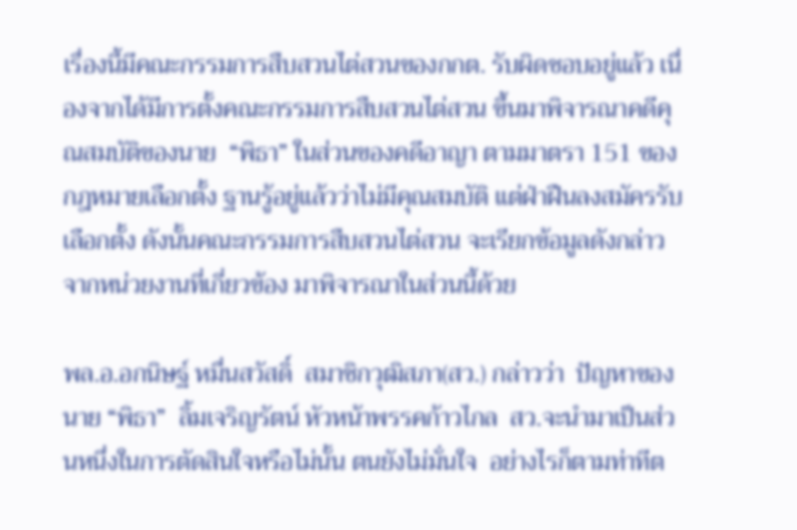เรื่องนี้มีคณะกรรมการสืบสวนไต่สวนของกกต. รับผิดชอบอยู่แล้ว เนื่องจากได้มีการตั้งคณะกรรมการสืบสวนไต่สวน ขึ้นมาพิจารณาคดีคุณสมบัติของนาย  “พิธา” ในส่วนของคดีอาญา ตามมาตรา 151 ของกฎหมายเลือกตั้ง ฐานรู้อยู่แล้วว่าไม่มีคุณสมบัติ แต่ฝ่าฝืนลงสมัครรับเลือกตั้ง ดังนั้นคณะกรรมการสืบสวนไต่สวน จะเรียกข้อมูลดังกล่าว จากหน่วยงานที่เกี่ยวข้อง มาพิจารณาในส่วนนี้ด้วย

พล.อ.อกนิษฐ์ หมื่นสวัสดิ์  สมาชิกวุฒิสภา(สว.) กล่าวว่า  ปัญหาของนาย “พิธา”  ลิ้มเจริญรัตน์ หัวหน้าพรรคก้าวไกล  สว.จะนำมาเป็นส่วนหนึ่งในการตัดสินใจหรือไม่นั้น ตนยังไม่มั่นใจ  อย่างไรก็ตามท่าทีต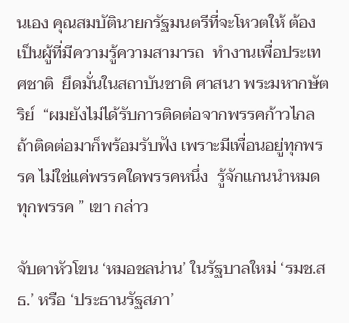นเอง คุณสมบัตินายกรัฐมนตรีที่จะโหวตให้ ต้องเป็นผู้ที่มีความรู้ความสามารถ  ทำงานเพื่อประเทศชาติ  ยึดมั่นในสถาบันชาติ ศาสนา พระมหากษัตริย์  “ผมยังไม่ได้รับการติดต่อจากพรรคก้าวไกล ถ้าติดต่อมาก็พร้อมรับฟัง เพราะมีเพื่อนอยู่ทุกพรรค ไม่ใช่แค่พรรคใดพรรคหนึ่ง  รู้จักแกนนำหมดทุกพรรค ” เขา กล่าว

จับตาหัวโขน ‘หมอชลน่าน’ ในรัฐบาลใหม่ ‘รมช.สธ.’ หรือ ‘ประธานรัฐสภา’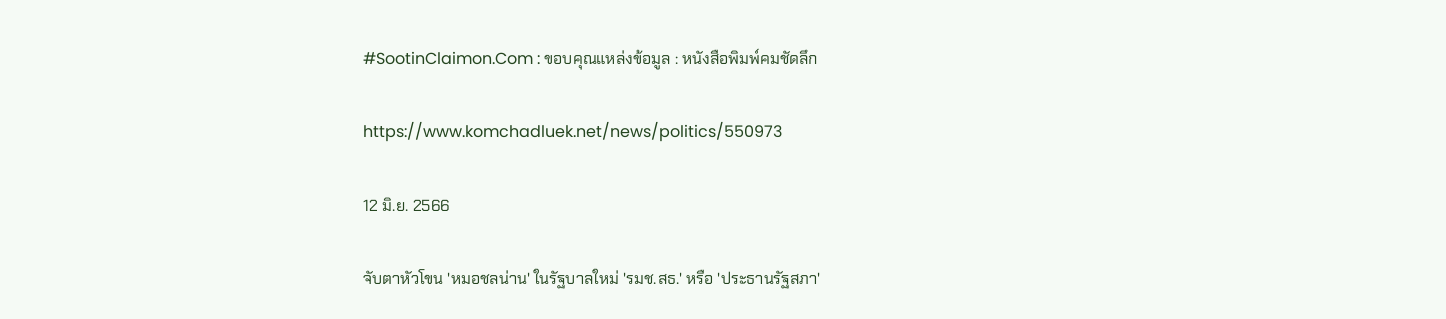#SootinClaimon.Com : ขอบคุณแหล่งข้อมูล : หนังสือพิมพ์คมชัดลึก

https://www.komchadluek.net/news/politics/550973

12 มิ.ย. 2566

จับตาหัวโขน 'หมอชลน่าน' ในรัฐบาลใหม่ 'รมช.สธ.' หรือ 'ประธานรัฐสภา'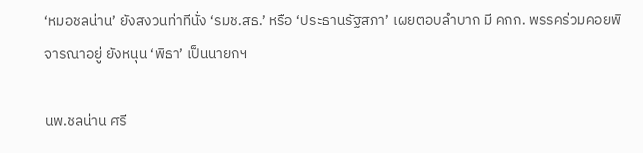‘หมอชลน่าน’ ยังสงวนท่าทีนั่ง ‘รมช.สธ.’ หรือ ‘ประธานรัฐสภา’ เผยตอบลำบาก มี คกก. พรรคร่วมคอยพิจารณาอยู่ ยังหนุน ‘พิธา’ เป็นนายกฯ

นพ.ชลน่าน ศรี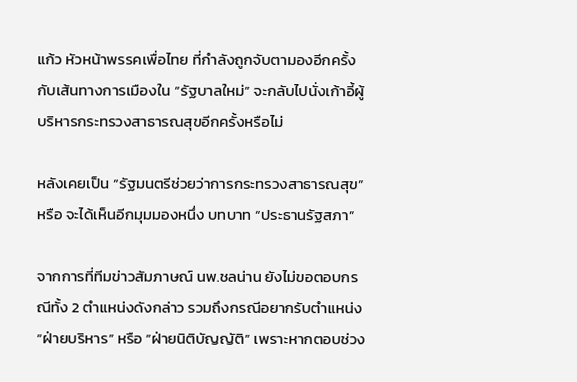แก้ว หัวหน้าพรรคเพื่อไทย ที่กำลังถูกจับตามองอีกครั้งกับเส้นทางการเมืองใน “รัฐบาลใหม่” จะกลับไปนั่งเก้าอี้ผู้บริหารกระทรวงสาธารณสุขอีกครั้งหรือไม่

หลังเคยเป็น “รัฐมนตรีช่วยว่าการกระทรวงสาธารณสุข” หรือ จะได้เห็นอีกมุมมองหนึ่ง บทบาท “ประธานรัฐสภา”

จากการที่ทีมข่าวสัมภาษณ์ นพ.ชลน่าน ยังไม่ขอตอบกรณีทั้ง 2 ตำแหน่งดังกล่าว รวมถึงกรณีอยากรับตำแหน่ง “ฝ่ายบริหาร” หรือ “ฝ่ายนิติบัญญัติ” เพราะหากตอบช่วง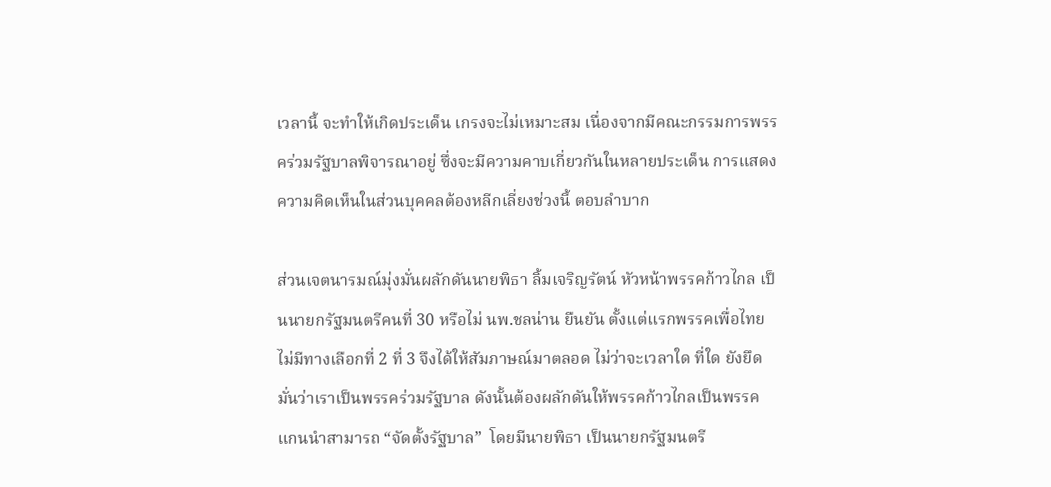เวลานี้ จะทำให้เกิดประเด็น เกรงจะไม่เหมาะสม เนื่องจากมีคณะกรรมการพรรคร่วมรัฐบาลพิจารณาอยู่ ซึ่งจะมีความคาบเกี่ยวกันในหลายประเด็น การแสดงความคิดเห็นในส่วนบุคคลต้องหลีกเลี่ยงช่วงนี้ ตอบลำบาก

ส่วนเจตนารมณ์มุ่งมั่นผลักดันนายพิธา ลิ้มเจริญรัตน์ หัวหน้าพรรคก้าวไกล เป็นนายกรัฐมนตรีคนที่ 30 หรือไม่ นพ.ชลน่าน ยืนยัน ตั้งแต่แรกพรรคเพื่อไทยไม่มีทางเลือกที่ 2 ที่ 3 จึงได้ให้สัมภาษณ์มาตลอด ไม่ว่าจะเวลาใด ที่ใด ยังยึดมั่นว่าเราเป็นพรรคร่วมรัฐบาล ดังนั้นต้องผลักดันให้พรรคก้าวไกลเป็นพรรคแกนนำสามารถ “จัดตั้งรัฐบาล”  โดยมีนายพิธา เป็นนายกรัฐมนตรี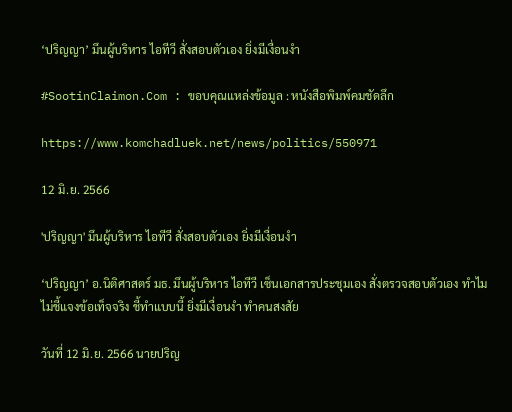‘ปริญญา’ มึนผู้บริหาร ไอทีวี สั่งสอบตัวเอง ยิ่งมีเงื่อนงำ

#SootinClaimon.Com : ขอบคุณแหล่งข้อมูล : หนังสือพิมพ์คมชัดลึก

https://www.komchadluek.net/news/politics/550971

12 มิ.ย. 2566

'ปริญญา' มึนผู้บริหาร ไอทีวี สั่งสอบตัวเอง ยิ่งมีเงื่อนงำ

‘ปริญญา’ อ.นิติศาสตร์ มธ. มึนผู้บริหาร ไอทีวี เซ็นเอกสารประชุมเอง สั่งตรวจสอบตัวเอง ทำไมไม่ชี้แจงข้อเท็จจริง ชี้ทำแบบนี้ ยิ่งมีเงื่อนงำ ทำคนสงสัย

วันที่ 12 มิ.ย. 2566 นายปริญ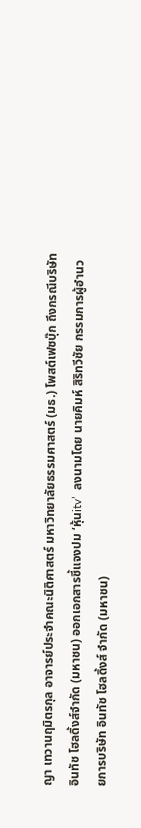ญา เทวานฤมิตรกุล อาจารย์ประจำคณะนิติศาสตร์ มหาวิทยาลัยธรรมศาสตร์ (มธ.) โพสต์เฟซบุ๊ก ถึงกรณีบริษัท อินทัช โฮลดิ้งส์จำกัด (มหาชน) ออกเอกสารชี้แจงปม ‘หุ้นitv’  ลงนามโดย นายคิมห์ สิริทวีชัย กรรมการผู้อำนวยการบริษัท อินทัช โฮลดิ้งส์ จำกัด (มหาชน)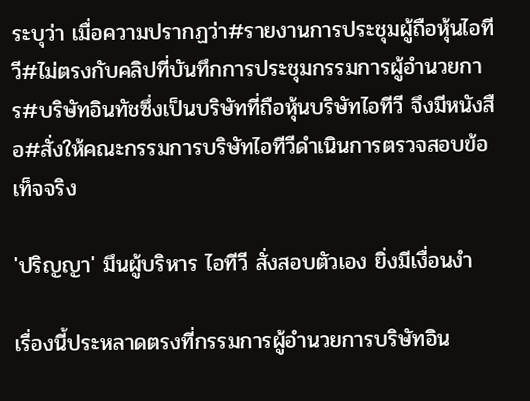ระบุว่า เมื่อความปรากฏว่า#รายงานการประชุมผู้ถือหุ้นไอทีวี#ไม่ตรงกับคลิปที่บันทึกการประชุมกรรมการผู้อำนวยการ#บริษัทอินทัชซึ่งเป็นบริษัทที่ถือหุ้นบริษัทไอทีวี จึงมีหนังสือ#สั่งให้คณะกรรมการบริษัทไอทีวีดำเนินการตรวจสอบข้อเท็จจริง

'ปริญญา' มึนผู้บริหาร ไอทีวี สั่งสอบตัวเอง ยิ่งมีเงื่อนงำ

เรื่องนี้ประหลาดตรงที่กรรมการผู้อำนวยการบริษัทอิน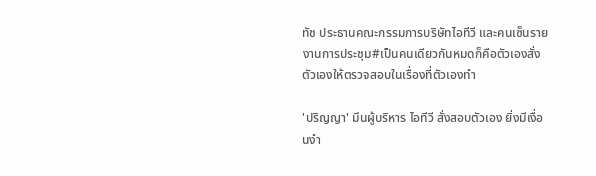ทัช ประธานคณะกรรมการบริษัทไอทีวี และคนเซ็นรายงานการประชุม#เป็นคนเดียวกันหมดก็คือตัวเองสั่งตัวเองให้ตรวจสอบในเรื่องที่ตัวเองทำ

'ปริญญา' มึนผู้บริหาร ไอทีวี สั่งสอบตัวเอง ยิ่งมีเงื่อนงำ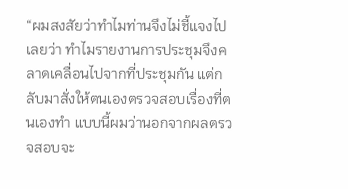“ผมสงสัยว่าทำไมท่านจึงไม่ชี้แจงไปเลยว่า ทำไมรายงานการประชุมจึงคลาดเคลื่อนไปจากที่ประชุมกัน แต่กลับมาสั่งให้ตนเองตรวจสอบเรื่องที่ตนเองทำ แบบนี้ผมว่านอกจากผลตรวจสอบจะ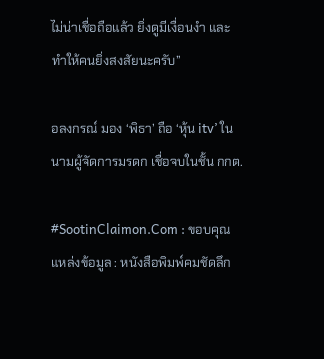ไม่น่าเชื่อถือแล้ว ยิ่งดูมีเงื่อนงำ และทำให้คนยิ่งสงสัยนะครับ”

อลงกรณ์ มอง ‘พิธา’ ถือ ‘หุ้น itv’ ในนามผู้จัดการมรดก เชื่อจบในชั้น กกต.

#SootinClaimon.Com : ขอบคุณแหล่งข้อมูล : หนังสือพิมพ์คมชัดลึก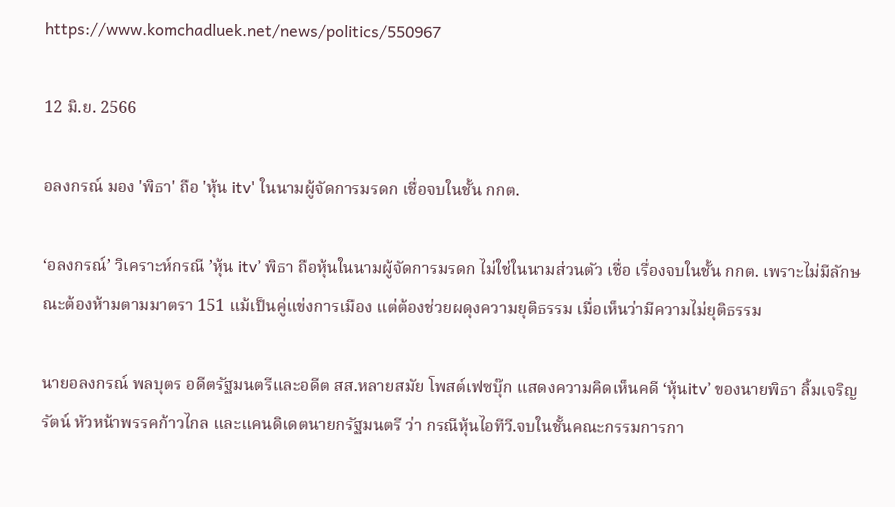https://www.komchadluek.net/news/politics/550967

12 มิ.ย. 2566

อลงกรณ์ มอง 'พิธา' ถือ 'หุ้น itv' ในนามผู้จัดการมรดก เชื่อจบในชั้น กกต.

‘อลงกรณ์’ วิเคราะห์กรณี ’หุ้น itv’ พิธา ถือหุ้นในนามผู้จัดการมรดก ไม่ใช่ในนามส่วนตัว เชื่อ เรื่องจบในชั้น กกต. เพราะไม่มีลักษณะต้องห้ามตามมาตรา 151 แม้เป็นคู่แข่งการเมือง แต่ต้องช่วยผดุงความยุติธรรม เมื่อเห็นว่ามีความไม่ยุติธรรม

นายอลงกรณ์ พลบุตร อดีตรัฐมนตรีและอดีต สส.หลายสมัย โพสต์เฟซบุ๊ก แสดงความคิดเห็นคดี ‘หุ้นitv’ ของนายพิธา ลิ้มเจริญรัตน์ หัวหน้าพรรคก้าวไกล และแคนดิเดตนายกรัฐมนตรี ว่า กรณีหุ้นไอทีวี.จบในชั้นคณะกรรมการกา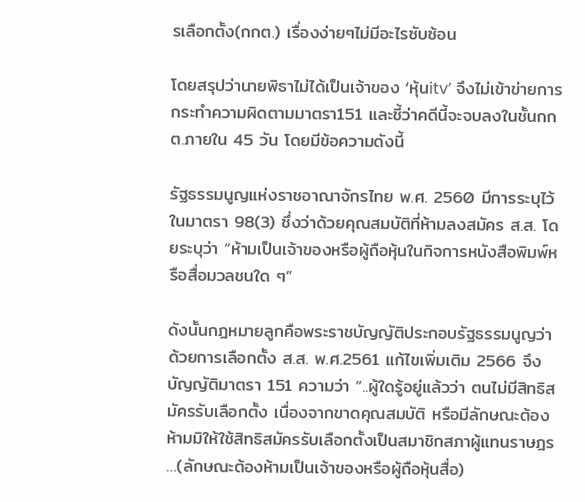รเลือกตั้ง(กกต.) เรื่องง่ายๆไม่มีอะไรซับซ้อน

โดยสรุปว่านายพิธาไม่ได้เป็นเจ้าของ ‘หุ้นitv’ จึงไม่เข้าข่ายการกระทำความผิดตามมาตรา151 และชี้ว่าคดีนี้จะจบลงในชั้นกกต.ภายใน 45 วัน โดยมีข้อความดังนี้

รัฐธรรมนูญแห่งราชอาณาจักรไทย พ.ศ. 2560 มีการระบุไว้ในมาตรา 98(3) ซึ่งว่าด้วยคุณสมบัติที่ห้ามลงสมัคร ส.ส. โดยระบุว่า “ห้ามเป็นเจ้าของหรือผู้ถือหุ้นในกิจการหนังสือพิมพ์หรือสื่อมวลชนใด ๆ”

ดังนั้นกฎหมายลูกคือพระราชบัญญัติประกอบรัฐธรรมนูญว่าด้วยการเลือกตั้ง ส.ส. พ.ศ.2561 แก้ไขเพิ่มเติม 2566 จึงบัญญัติมาตรา 151 ความว่า “..ผู้ใดรู้อยู่แล้วว่า ตนไม่มีสิทธิสมัครรับเลือกตั้ง เนื่องจากขาดคุณสมบัติ หรือมีลักษณะต้องห้ามมิให้ใช้สิทธิสมัครรับเลือกตั้งเป็นสมาชิกสภาผู้แทนราษฎร …(ลักษณะต้องห้ามเป็นเจ้าของหรือผู้ถือหุ้นสื่อ)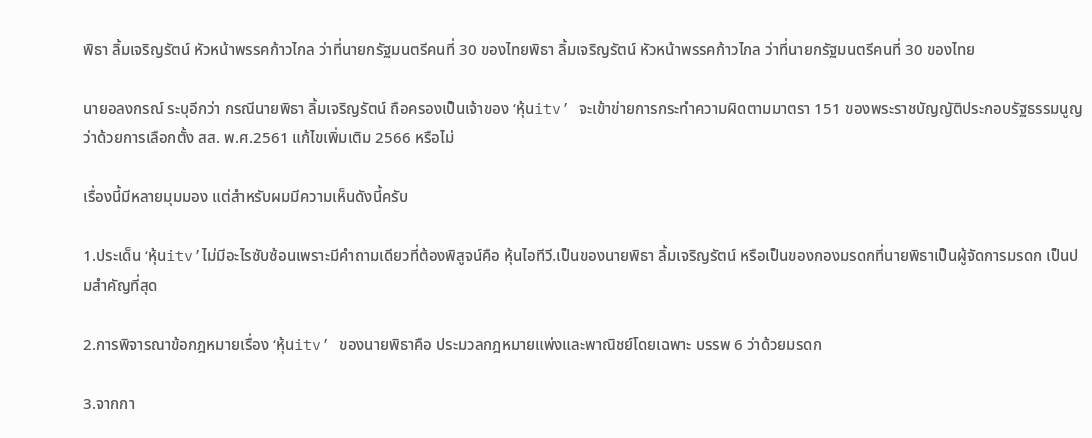พิธา ลิ้มเจริญรัตน์ หัวหน้าพรรคก้าวไกล ว่าที่นายกรัฐมนตรีคนที่ 30 ของไทยพิธา ลิ้มเจริญรัตน์ หัวหน้าพรรคก้าวไกล ว่าที่นายกรัฐมนตรีคนที่ 30 ของไทย

นายอลงกรณ์ ระบุอีกว่า กรณีนายพิธา ลิ้มเจริญรัตน์ ถือครองเป็นเจ้าของ ‘หุ้นitv’ จะเข้าข่ายการกระทำความผิดตามมาตรา 151 ของพระราชบัญญัติประกอบรัฐธรรมนูญว่าด้วยการเลือกตั้ง สส. พ.ศ.2561 แก้ไขเพิ่มเติม 2566 หรือไม่

เรื่องนี้มีหลายมุมมอง แต่สำหรับผมมีความเห็นดังนี้ครับ

1.ประเด็น ‘หุ้นitv’ไม่มีอะไรซับซ้อนเพราะมีคำถามเดียวที่ต้องพิสูจน์คือ หุ้นไอทีวี.เป็นของนายพิธา ลิ้มเจริญรัตน์ หรือเป็นของกองมรดกที่นายพิธาเป็นผู้จัดการมรดก เป็นปมสำคัญที่สุด

2.การพิจารณาข้อกฎหมายเรื่อง ‘หุ้นitv’ ของนายพิธาคือ ประมวลกฎหมายแพ่งและพาณิชย์โดยเฉพาะ บรรพ 6 ว่าด้วยมรดก

3.จากกา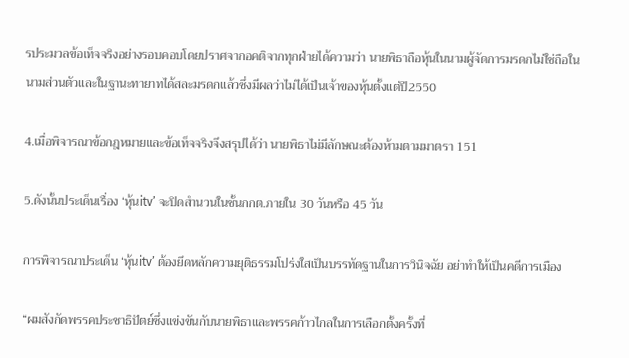รประมวลข้อเท็จจริงอย่างรอบคอบโดยปราศจากอคติจากทุกฝ่ายได้ความว่า นายพิธาถือหุ้นในนามผู้จัดการมรดกไม่ใช่ถือในนามส่วนตัวและในฐานะทายาทได้สละมรดกแล้วซึ่งมีผลว่าไม่ได้เป็นเจ้าของหุ้นตั้งแต่ปี2550

4.เมื่อพิจารณาข้อกฎหมายและข้อเท็จจริงจึงสรุปได้ว่า นายพิธาไม่มีลักษณะต้องห้ามตามมาตรา 151

5.ดังนั้นประเด็นเรื่อง ‘หุ้นitv’ จะปิดสำนวนในชั้นกกต.ภายใน 30 วันหรือ 45 วัน

การพิจารณาประเด็น ‘หุ้นitv’ ต้องยึดหลักความยุติธรรมโปร่งใสเป็นบรรทัดฐานในการวินิจฉัย อย่าทำให้เป็นคดีการเมือง

“ผมสังกัดพรรคประชาธิปัตย์ซึ่งแข่งขันกับนายพิธาและพรรคก้าวไกลในการเลือกตั้งครั้งที่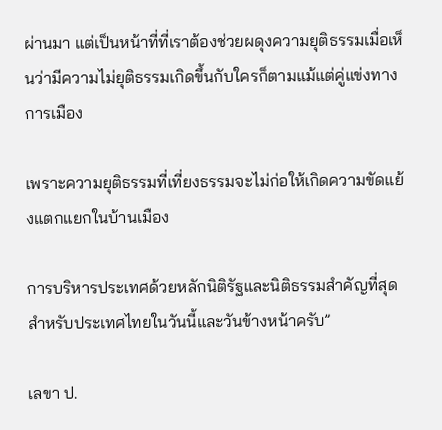ผ่านมา แต่เป็นหน้าที่ที่เราต้องช่วยผดุงความยุติธรรมเมื่อเห็นว่ามีความไม่ยุติธรรมเกิดขึ้นกับใครก็ตามแม้แต่คู่แข่งทางการเมือง

เพราะความยุติธรรมที่เที่ยงธรรมจะไม่ก่อให้เกิดความขัดแย้งแตกแยกในบ้านเมือง

การบริหารประเทศด้วยหลักนิติรัฐและนิติธรรมสำคัญที่สุดสำหรับประเทศไทยในวันนี้และวันข้างหน้าครับ”

เลขา ป.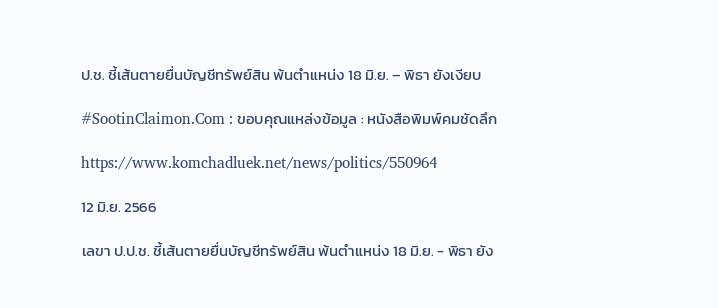ป.ช. ชี้เส้นตายยื่นบัญชีทรัพย์สิน พ้นตำแหน่ง 18 มิ.ย. – พิธา ยังเงียบ

#SootinClaimon.Com : ขอบคุณแหล่งข้อมูล : หนังสือพิมพ์คมชัดลึก

https://www.komchadluek.net/news/politics/550964

12 มิ.ย. 2566

เลขา ป.ป.ช. ชี้เส้นตายยื่นบัญชีทรัพย์สิน พ้นตำแหน่ง 18 มิ.ย. - พิธา ยัง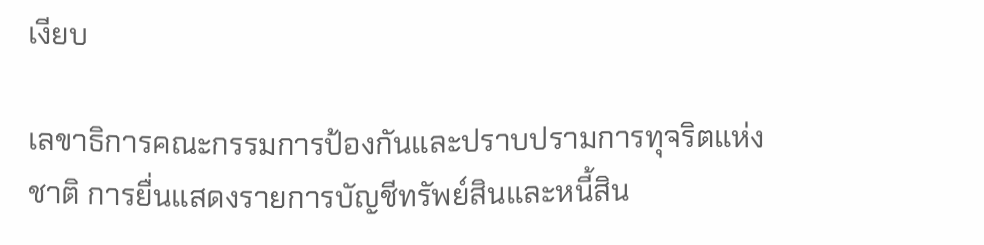เงียบ

เลขาธิการคณะกรรมการป้องกันและปราบปรามการทุจริตแห่งชาติ การยื่นแสดงรายการบัญชีทรัพย์สินและหนี้สิน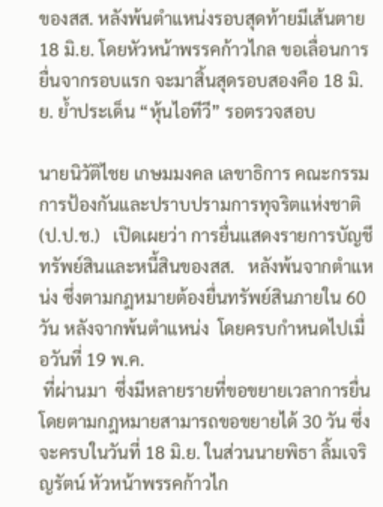ของสส. หลังพ้นตำแหน่งรอบสุดท้ายมีเส้นตาย 18 มิ.ย. โดยหัวหน้าพรรคก้าวไกล ขอเลื่อนการยื่นจากรอบแรก จะมาสิ้นสุดรอบสองคือ 18 มิ.ย. ย้ำประเด็น “หุ้นไอทีวี” รอตรวจสอบ

นายนิวัติไชย เกษมมงคล เลขาธิการ คณะกรรมการป้องกันและปราบปรามการทุจริตแห่งชาติ(ป.ป.ช.)   เปิดเผยว่า การยื่นแสดงรายการบัญชีทรัพย์สินและหนี้สินของสส.   หลังพ้นจากตำแหน่ง ซึ่งตามกฎหมายต้องยื่นทรัพย์สินภายใน 60 วัน หลังจากพ้นตำแหน่ง  โดยครบกำหนดไปเมื่อวันที่ 19 พ.ค.
 ที่ผ่านมา  ซึ่งมีหลายรายที่ขอขยายเวลาการยื่น โดยตามกฎหมายสามารถขอขยายได้ 30 วัน ซึ่งจะครบในวันที่ 18 มิ.ย. ในส่วนนายพิธา ลิ้มเจริญรัตน์ หัวหน้าพรรคก้าวไก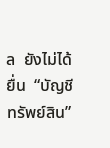ล  ยังไม่ได้ยื่น  “บัญชีทรัพย์สิน”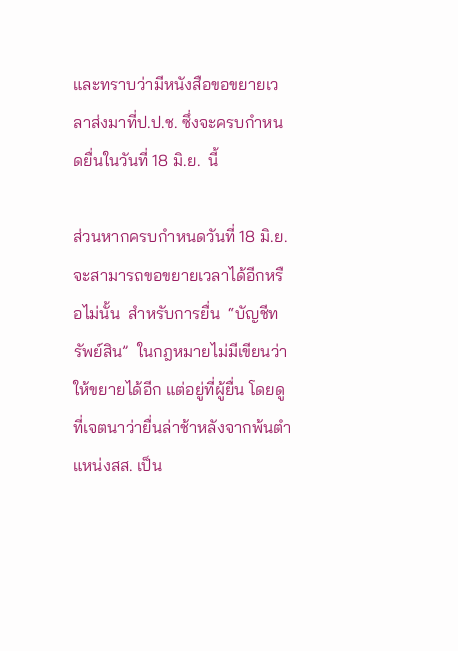และทราบว่ามีหนังสือขอขยายเวลาส่งมาที่ป.ป.ช. ซึ่งจะครบกำหนดยื่นในวันที่ 18 มิ.ย.  นี้

ส่วนหากครบกำหนดวันที่ 18 มิ.ย.  จะสามารถขอขยายเวลาได้อีกหรือไม่นั้น  สำหรับการยื่น  “บัญชีทรัพย์สิน”  ในกฎหมายไม่มีเขียนว่าให้ขยายได้อีก แต่อยู่ที่ผู้ยื่น โดยดูที่เจตนาว่ายื่นล่าช้าหลังจากพ้นตำแหน่งสส. เป็น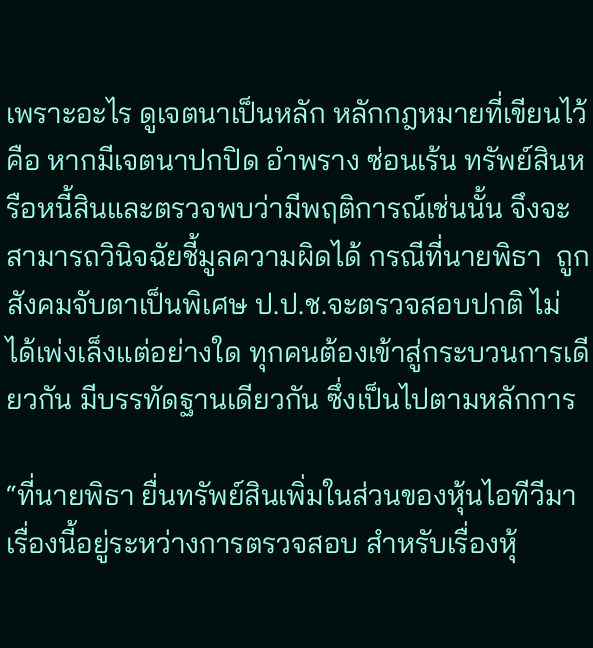เพราะอะไร ดูเจตนาเป็นหลัก หลักกฎหมายที่เขียนไว้คือ หากมีเจตนาปกปิด อำพราง ซ่อนเร้น ทรัพย์สินหรือหนี้สินและตรวจพบว่ามีพฤติการณ์เช่นนั้น จึงจะสามารถวินิจฉัยชี้มูลความผิดได้ กรณีที่นายพิธา  ถูกสังคมจับตาเป็นพิเศษ ป.ป.ช.จะตรวจสอบปกติ ไม่ได้เพ่งเล็งแต่อย่างใด ทุกคนต้องเข้าสู่กระบวนการเดียวกัน มีบรรทัดฐานเดียวกัน ซึ่งเป็นไปตามหลักการ

“ที่นายพิธา ยื่นทรัพย์สินเพิ่มในส่วนของหุ้นไอทีวีมา  เรื่องนี้อยู่ระหว่างการตรวจสอบ สำหรับเรื่องหุ้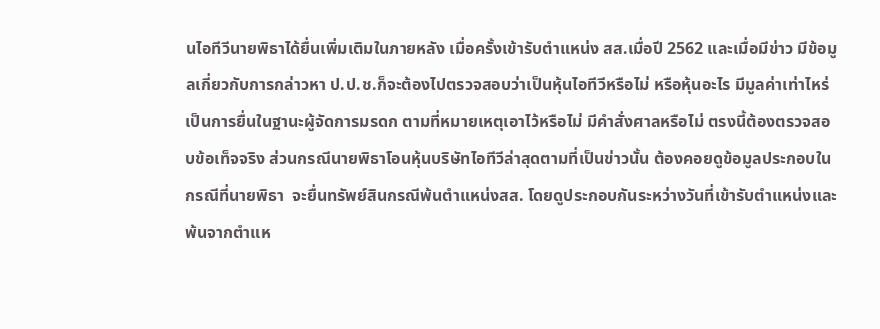นไอทีวีนายพิธาได้ยื่นเพิ่มเติมในภายหลัง เมื่อครั้งเข้ารับตำแหน่ง สส.เมื่อปี 2562 และเมื่อมีข่าว มีข้อมูลเกี่ยวกับการกล่าวหา ป.ป.ช.ก็จะต้องไปตรวจสอบว่าเป็นหุ้นไอทีวีหรือไม่ หรือหุ้นอะไร มีมูลค่าเท่าไหร่ เป็นการยื่นในฐานะผู้จัดการมรดก ตามที่หมายเหตุเอาไว้หรือไม่ มีคำสั่งศาลหรือไม่ ตรงนี้ต้องตรวจสอบข้อเท็จจริง ส่วนกรณีนายพิธาโอนหุ้นบริษัทไอทีวีล่าสุดตามที่เป็นข่าวนั้น ต้องคอยดูข้อมูลประกอบในกรณีที่นายพิธา  จะยื่นทรัพย์สินกรณีพ้นตำแหน่งสส. โดยดูประกอบกันระหว่างวันที่เข้ารับตำแหน่งและพ้นจากตำแห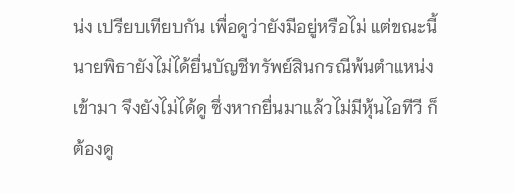น่ง เปรียบเทียบกัน เพื่อดูว่ายังมีอยู่หรือไม่ แต่ขณะนี้นายพิธายังไม่ได้ยื่นบัญชีทรัพย์สินกรณีพ้นตำแหน่งเข้ามา จึงยังไม่ได้ดู ซึ่งหากยื่นมาแล้วไม่มีหุ้นไอทีวี ก็ต้องดู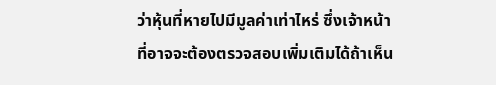ว่าหุ้นที่หายไปมีมูลค่าเท่าไหร่ ซึ่งเจ้าหน้าที่อาจจะต้องตรวจสอบเพิ่มเติมได้ถ้าเห็น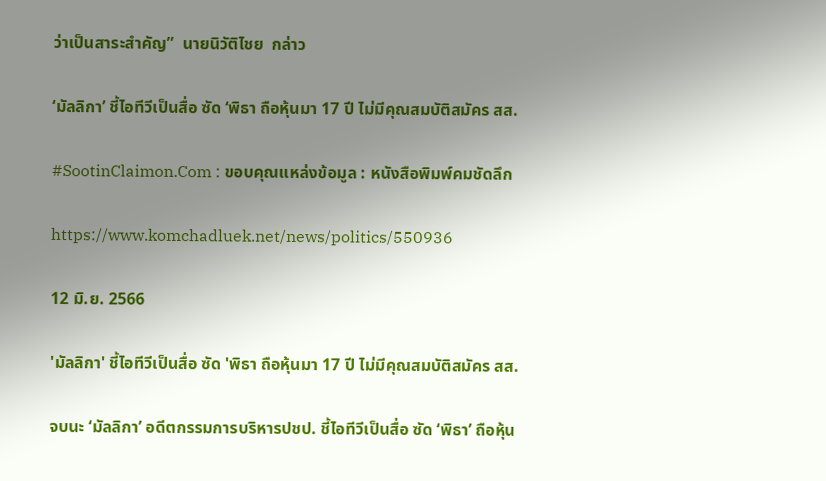ว่าเป็นสาระสำคัญ”  นายนิวัติไชย  กล่าว

‘มัลลิกา’ ชี้ไอทีวีเป็นสื่อ ซัด ‘พิธา ถือหุ้นมา 17 ปี ไม่มีคุณสมบัติสมัคร สส.

#SootinClaimon.Com : ขอบคุณแหล่งข้อมูล : หนังสือพิมพ์คมชัดลึก

https://www.komchadluek.net/news/politics/550936

12 มิ.ย. 2566

'มัลลิกา' ชี้ไอทีวีเป็นสื่อ ซัด 'พิธา ถือหุ้นมา 17 ปี ไม่มีคุณสมบัติสมัคร สส.

จบนะ ‘มัลลิกา’ อดีตกรรมการบริหารปชป. ชี้ไอทีวีเป็นสื่อ ซัด ‘พิธา’ ถือหุ้น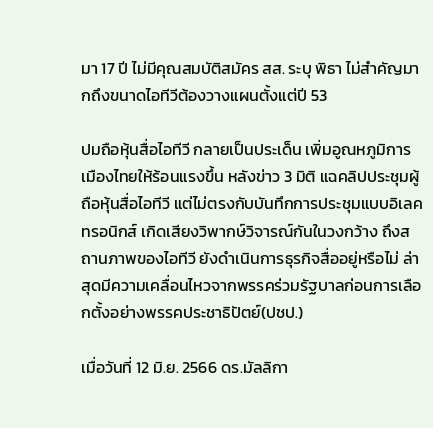มา 17 ปี ไม่มีคุณสมบัติสมัคร สส. ระบุ พิธา ไม่สำคัญมากถึงขนาดไอทีวีต้องวางแผนตั้งแต่ปี 53

ปมถือหุ้นสื่อไอทีวี กลายเป็นประเด็น เพิ่มอูณหภูมิการเมืองไทยให้ร้อนแรงขึ้น หลังข่าว 3 มิติ แฉคลิปประชุมผู้ถือหุ้นสื่อไอทีวี แต่ไม่ตรงกับบันทึกการประชุมแบบอิเลคทรอนิกส์ เกิดเสียงวิพากษ์วิจารณ์กันในวงกว้าง ถึงสถานภาพของไอทีวี ยังดำเนินการธุรกิจสื่ออยู่หรือไม่ ล่าสุดมีความเคลื่อนไหวจากพรรคร่วมรัฐบาลก่อนการเลือกตั้งอย่างพรรคประชาธิปัตย์(ปชป.)

เมื่อวันที่ 12 มิ.ย. 2566 ดร.มัลลิกา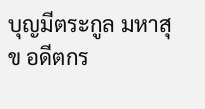บุญมีตระกูล มหาสุข อดีตกร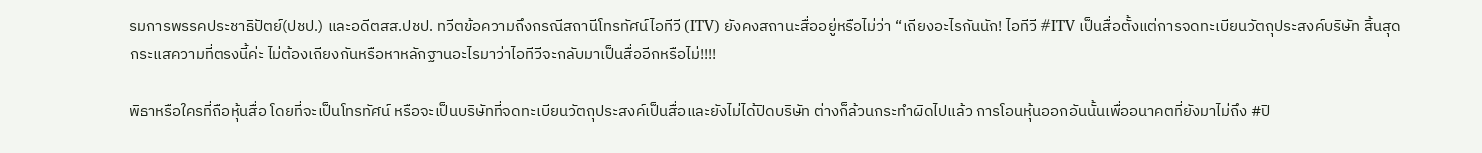รมการพรรคประชาธิปัตย์(ปชป.) และอดีตสส.ปชป. ทวีตข้อความถึงกรณีสถานีโทรทัศน์ไอทีวี (ITV) ยังคงสถานะสื่ออยู่หรือไม่ว่า “เถียงอะไรกันนัก! ไอทีวี #ITV เป็นสื่อตั้งแต่การจดทะเบียนวัตถุประสงค์บริษัท สิ้นสุดกระแสความที่ตรงนี้ค่ะ ไม่ต้องเถียงกันหรือหาหลักฐานอะไรมาว่าไอทีวีจะกลับมาเป็นสื่ออีกหรือไม่!!!!

พิธาหรือใครที่ถือหุ้นสื่อ โดยที่จะเป็นโทรทัศน์ หรือจะเป็นบริษัทที่จดทะเบียนวัตถุประสงค์เป็นสื่อและยังไม่ได้ปิดบริษัท ต่างก็ล้วนกระทำผิดไปแล้ว การโอนหุ้นออกอันนั้นเพื่ออนาคตที่ยังมาไม่ถึง #ปิ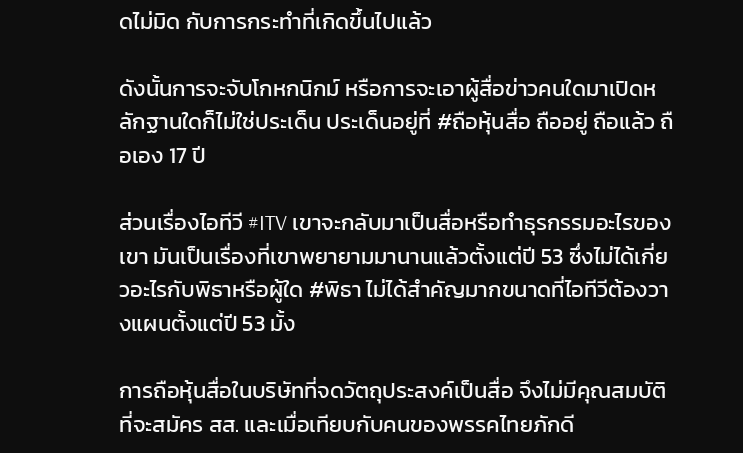ดไม่มิด กับการกระทำที่เกิดขึ้นไปแล้ว

ดังนั้นการจะจับโกหกนิกม์ หรือการจะเอาผู้สื่อข่าวคนใดมาเปิดหลักฐานใดก็ไม่ใช่ประเด็น ประเด็นอยู่ที่ #ถือหุ้นสื่อ ถืออยู่ ถือแล้ว ถือเอง 17 ปี

ส่วนเรื่องไอทีวี #ITV เขาจะกลับมาเป็นสื่อหรือทำธุรกรรมอะไรของเขา มันเป็นเรื่องที่เขาพยายามมานานแล้วตั้งแต่ปี 53 ซึ่งไม่ได้เกี่ยวอะไรกับพิธาหรือผู้ใด #พิธา ไม่ได้สำคัญมากขนาดที่ไอทีวีต้องวางแผนตั้งแต่ปี 53 มั้ง

การถือหุ้นสื่อในบริษัทที่จดวัตถุประสงค์เป็นสื่อ จึงไม่มีคุณสมบัติที่จะสมัคร สส. และเมื่อเทียบกับคนของพรรคไทยภักดี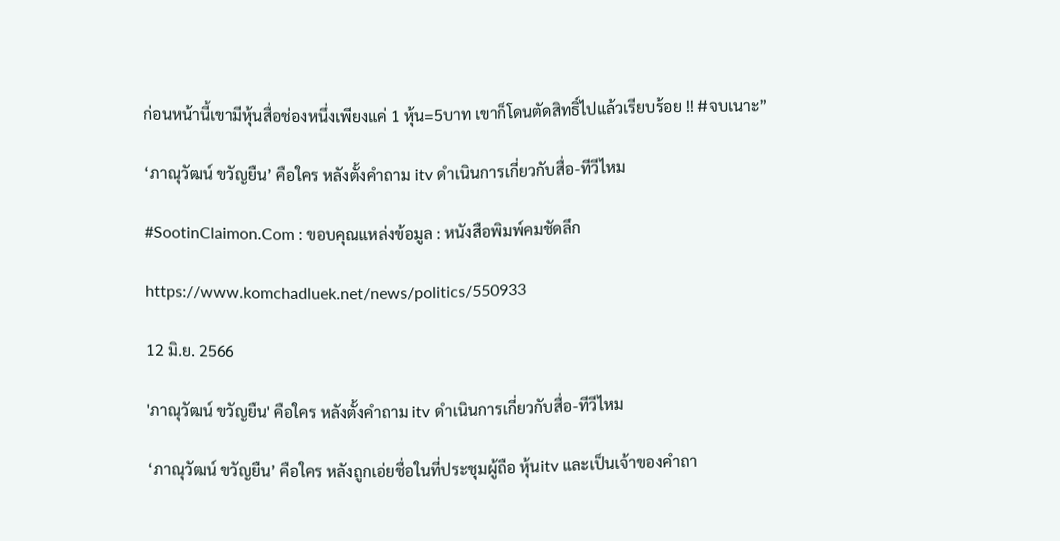ก่อนหน้านี้เขามีหุ้นสื่อช่องหนึ่งเพียงแค่ 1 หุ้น=5บาท เขาก็โดนตัดสิทธิ์ไปแล้วเรียบร้อย !! #จบเนาะ”

‘ภาณุวัฒน์ ขวัญยืน’ คือใคร หลังตั้งคำถาม itv ดำเนินการเกี่ยวกับสื่อ-ทีวีไหม

#SootinClaimon.Com : ขอบคุณแหล่งข้อมูล : หนังสือพิมพ์คมชัดลึก

https://www.komchadluek.net/news/politics/550933

12 มิ.ย. 2566

'ภาณุวัฒน์ ขวัญยืน' คือใคร หลังตั้งคำถาม itv ดำเนินการเกี่ยวกับสื่อ-ทีวีไหม

‘ภาณุวัฒน์ ขวัญยืน’ คือใคร หลังถูกเอ่ยชื่อในที่ประชุมผู้ถือ หุ้นitv และเป็นเจ้าของคำถา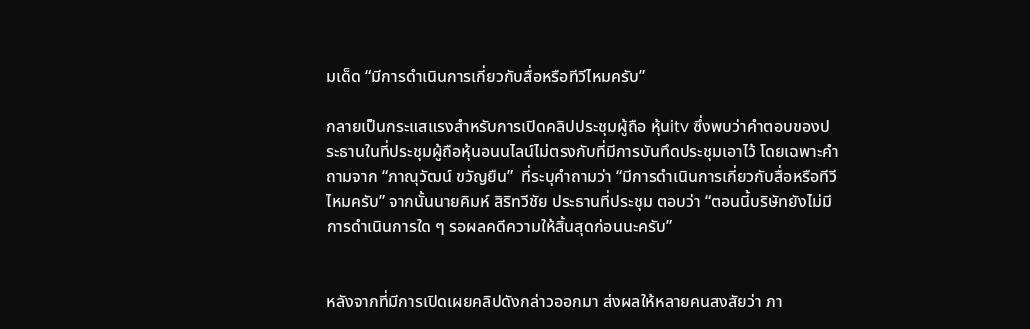มเด็ด “มีการดำเนินการเกี่ยวกับสื่อหรือทีวีไหมครับ”

กลายเป็นกระแสแรงสำหรับการเปิดคลิปประชุมผู้ถือ หุ้นitv ซึ่งพบว่าคำตอบของประธานในที่ประชุมผู้ถือหุ้นอนนไลน์ไม่ตรงกับที่มีการบันทึดประชุมเอาไว้ โดยเฉพาะคำถามจาก “ภาณุวัฒน์ ขวัญยืน”  ที่ระบุคำถามว่า “มีการดำเนินการเกี่ยวกับสื่อหรือทีวีไหมครับ” จากนั้นนายคิมห์ สิริทวีชัย ประธานที่ประชุม ตอบว่า “ตอนนี้บริษัทยังไม่มีการดำเนินการใด ๆ รอผลคดีความให้สิ้นสุดก่อนนะครับ”


หลังจากที่มีการเปิดเผยคลิปดังกล่าวออกมา ส่งผลให้หลายคนสงสัยว่า ภา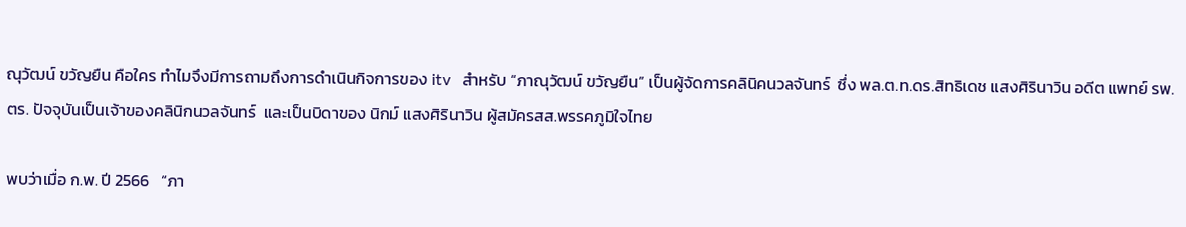ณุวัฒน์ ขวัญยืน คือใคร ทำไมจึงมีการถามถึงการดำเนินกิจการของ itv   สำหรับ “ภาณุวัฒน์ ขวัญยืน” เป็นผู้จัดการคลินิคนวลจันทร์  ซึ่ง พล.ต.ท.ดร.สิทธิเดช แสงศิรินาวิน อดีต แพทย์ รพ.ตร. ปัจจุบันเป็นเจ้าของคลินิกนวลจันทร์  และเป็นบิดาของ นิกม์ แสงศิรินาวิน ผู้สมัครสส.พรรคภูมิใจไทย

พบว่าเมื่อ ก.พ. ปี 2566   “ภา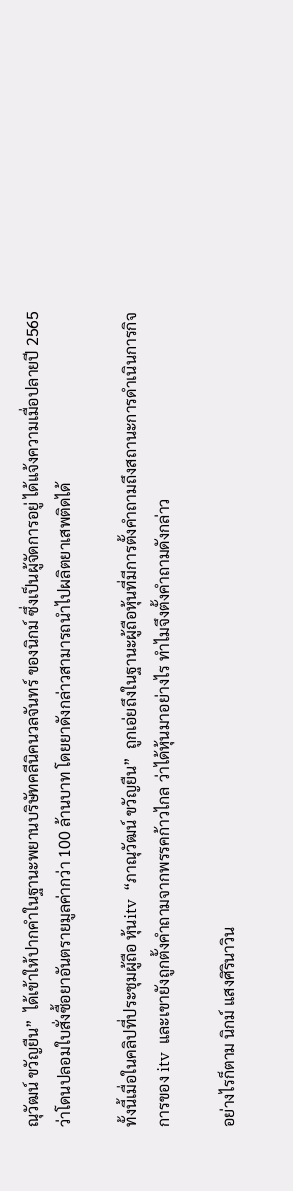ณุวัฒน์ ขวัญยืน”  ได้เข้าให้ปากคำในฐานะพยานบริษัทคลีนิคนวลจันทร์ ของนิกม์ ซึ่งเป็นผู้จัดการอยู่ ได้แจ้งความเมื่อปลายปี 2565 ว่าโดนปลอมใบสั่งซื้อยาอันตรายมูลค่ากว่า 100 ล้านบาท โดยยาดังกล่าวสามารถนำไปผลิตยาเสพติดได้

ทั้งนี้เมื่อในคลิปที่ประชุมผู้ถือ หุ้นitv  “ภาณุวัฒน์ ขวัญยืน”  ถูกเอ่ยถึงในฐานะผู้ถือหุ้นที่มีการตั้งคำถามถึงสถานะการดำเนินการกิจการของ itv  และเขายังถูกตั้งคำถามจากพรรคก้าวไกล ว่าได้หุ้นมาอย่างไร ทำไมจึงตั้งคำถามดังกล่าว

อย่างไรก็ตาม นิกม์ แสงศิรินาวิน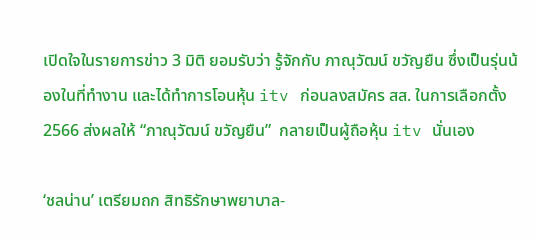เปิดใจในรายการข่าว 3 มิติ ยอมรับว่า รู้จักกับ ภาณุวัฒน์ ขวัญยืน ซึ่งเป็นรุ่นน้องในที่ทำงาน และได้ทำการโอนหุ้น itv ก่อนลงสมัคร สส. ในการเลือกตั้ง 2566 ส่งผลให้ “ภาณุวัฒน์ ขวัญยืน”  กลายเป็นผู้ถือหุ้น itv นั่นเอง

‘ชลน่าน’ เตรียมถก สิทธิรักษาพยาบาล-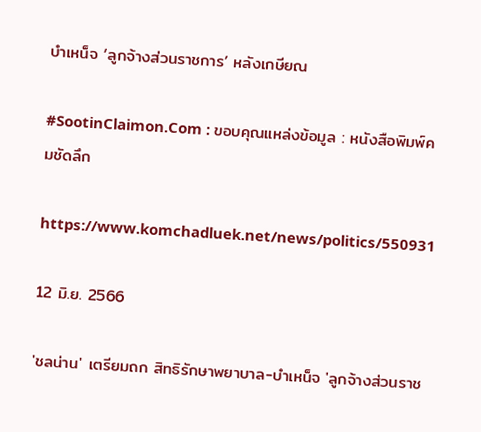บำเหน็จ ‘ลูกจ้างส่วนราชการ’ หลังเกษียณ

#SootinClaimon.Com : ขอบคุณแหล่งข้อมูล : หนังสือพิมพ์คมชัดลึก

https://www.komchadluek.net/news/politics/550931

12 มิ.ย. 2566

'ชลน่าน' เตรียมถก สิทธิรักษาพยาบาล-บำเหน็จ 'ลูกจ้างส่วนราช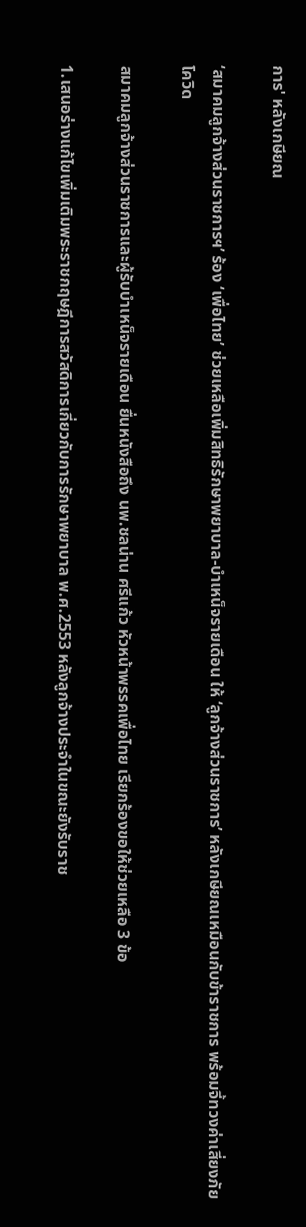การ' หลังเกษียณ

‘สมาคมลูกจ้างส่วนราชการฯ’ ร้อง ‘เพื่อไทย’ ช่วยเหลือเพิ่มสิทธิรักษาพยาบาล-บำเหน็จรายเดือน ให้ ‘ลูกจ้างส่วนราชการ’ หลังเกษียณเหมือนกับข้าราชการ พร้อมจี้ทวงค่าเสี่ยงภัยโควิด

สมาคมลูกจ้างส่วนราชการและผู้รับบำเหน็จรายเดือน ยื่นหนังสือถึง นพ.ชลน่าน ศรีแก้ว หัวหน้าพรรคเพื่อไทย เรียกร้องขอให้ช่วยเหลือ 3 ข้อ

1.เสนอร่างแก้ไขเพิ่มเติมพระราชกฤษฎีการสวัสดิการเกี่ยวกับการรักษาพยาบาล พ.ศ.2553 หลังลูกจ้างประจำในขณะยังรับราช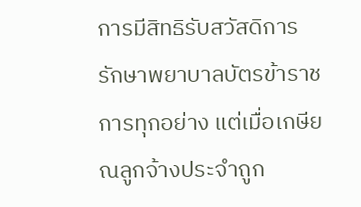การมีสิทธิรับสวัสดิการรักษาพยาบาลบัตรข้าราชการทุกอย่าง แต่เมื่อเกษียณลูกจ้างประจำถูก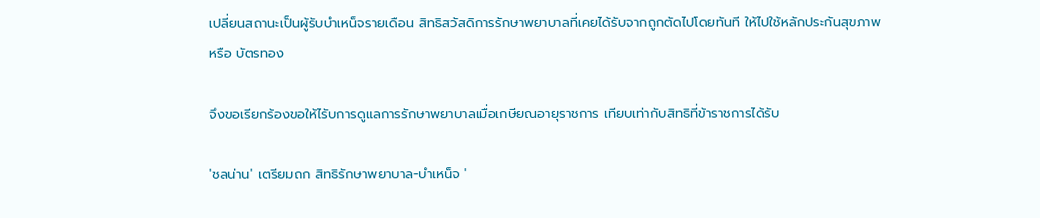เปลี่ยนสถานะเป็นผู้รับบำเหน็จรายเดือน สิทธิสวัสดิการรักษาพยาบาลที่เคยได้รับจากถูกตัดไปโดยทันที ให้ไปใช้หลักประกันสุขภาพ หรือ บัตรทอง

จึงขอเรียกร้องขอให้ไรับการดูแลการรักษาพยาบาลเมื่อเกษียณอายุราชการ เทียบเท่ากับสิทธิที่ข้าราชการได้รับ

'ชลน่าน' เตรียมถก สิทธิรักษาพยาบาล-บำเหน็จ '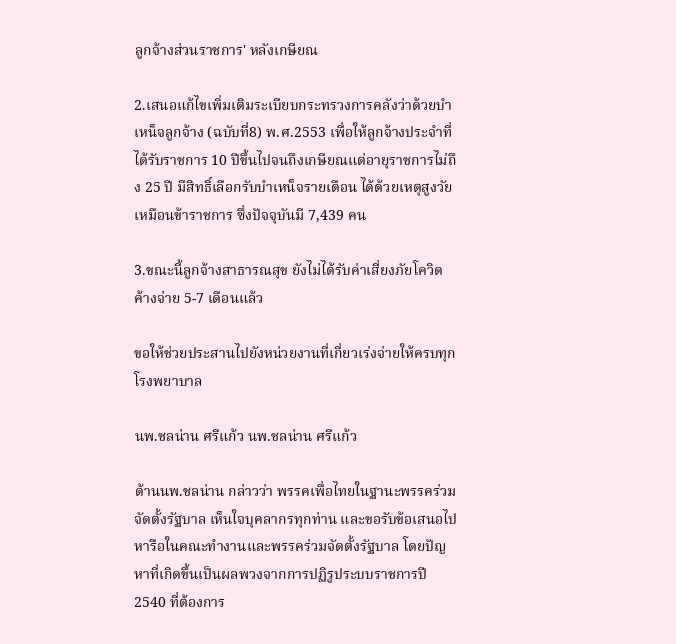ลูกจ้างส่วนราชการ' หลังเกษียณ

2.เสนอแก้ไขเพิ่มเติมระเบียบกระทรวงการคลังว่าด้วยบำเหน็จลูกจ้าง (ฉบับที่8) พ.ศ.2553 เพื่อให้ลูกจ้างประจำที่ได้รับราชการ 10 ปีขึ้นไปจนถึงเกษียณแต่อายุราชการไม่ถึง 25 ปี มีสิทธิ์เลือกรับบำเหน็จรายเดือน ได้ด้วยเหตุสูงวัยเหมือนข้าราชการ ซึ่งปัจจุบันมี 7,439 คน

3.ขณะนี้ลูกจ้างสาธารณสุข ยังไม่ได้รับค่าเสี่ยงภัยโควิดค้างจ่าย 5-7 เดือนแล้ว

ขอให้ช่วยประสานไปยังหน่วยงานที่เกี่ยวเร่งจ่ายให้ครบทุกโรงพยาบาล

นพ.ชลน่าน ศรีแก้ว นพ.ชลน่าน ศรีแก้ว

ด้านนพ.ชลน่าน กล่าวว่า พรรคเพื่อไทยในฐานะพรรคร่วมจัดตั้งรัฐบาล เห็นใจบุคลากรทุกท่าน และขอรับข้อเสนอไปหารือในคณะทำงานและพรรคร่วมจัดตั้งรัฐบาล โดยปัญหาที่เกิดขึ้นเป็นผลพวงจากการปฏิรูประบบราชการปี 2540 ที่ต้องการ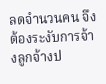ลดจำนวนคน จึงต้องระงับการจ้างลูกจ้างป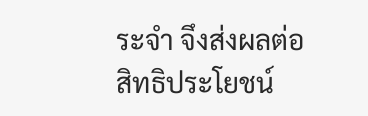ระจำ จึงส่งผลต่อสิทธิประโยชน์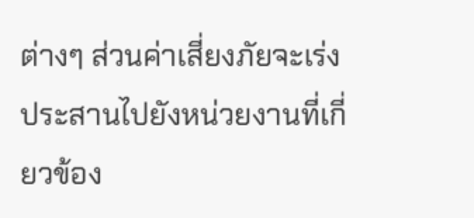ต่างๆ ส่วนค่าเสี่ยงภัยจะเร่งประสานไปยังหน่วยงานที่เกี่ยวข้อง